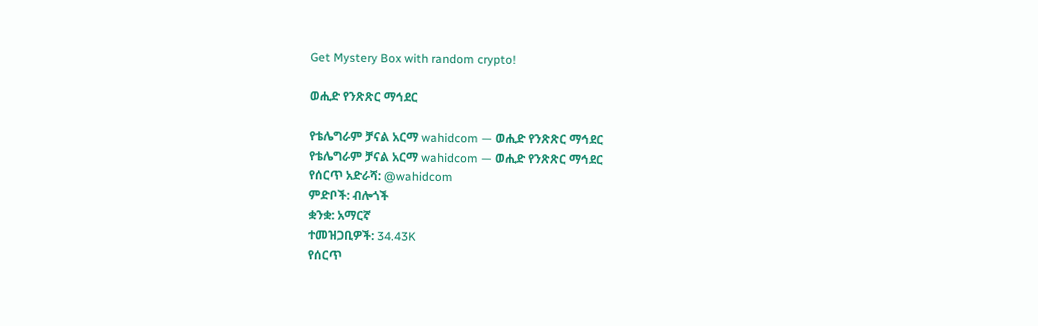Get Mystery Box with random crypto!

ወሒድ የንጽጽር ማኅደር

የቴሌግራም ቻናል አርማ wahidcom — ወሒድ የንጽጽር ማኅደር
የቴሌግራም ቻናል አርማ wahidcom — ወሒድ የንጽጽር ማኅደር
የሰርጥ አድራሻ: @wahidcom
ምድቦች: ብሎጎች
ቋንቋ: አማርኛ
ተመዝጋቢዎች: 34.43K
የሰርጥ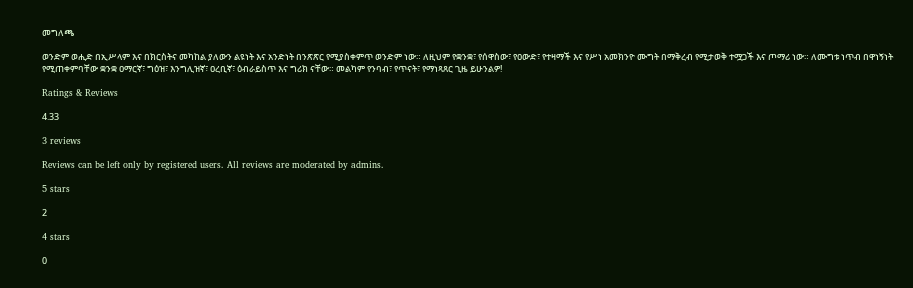መግለጫ

ወንድም ወሒድ በኢሥላም እና በክርስትና መካከል ያለውን ልዩነት እና አንድነት በንጽጽር የሚያስቀምጥ ወንድም ነው። ለዚህም የቋንቋ፣ የሰዋስው፣ የዐውድ፣ የተዛማች እና የሥነ አመክንዮ ሙግት በማቅረብ የሚታወቅ ተሟጋች እና ጦማሪ ነው። ለሙግቱ ነጥብ በዋነኝነት የሚጠቀምባቸው ቋንቋ ዐማርኛ፣ ግዕዝ፣ እንግሊዝኛ፣ ዐረቢኛ፣ ዕብራይስጥ እና ግሪክ ናቸው። መልካም የንባብ፣ የጥናት፣ የማነጻጸር ጊዜ ይሁንልዎ!

Ratings & Reviews

4.33

3 reviews

Reviews can be left only by registered users. All reviews are moderated by admins.

5 stars

2

4 stars

0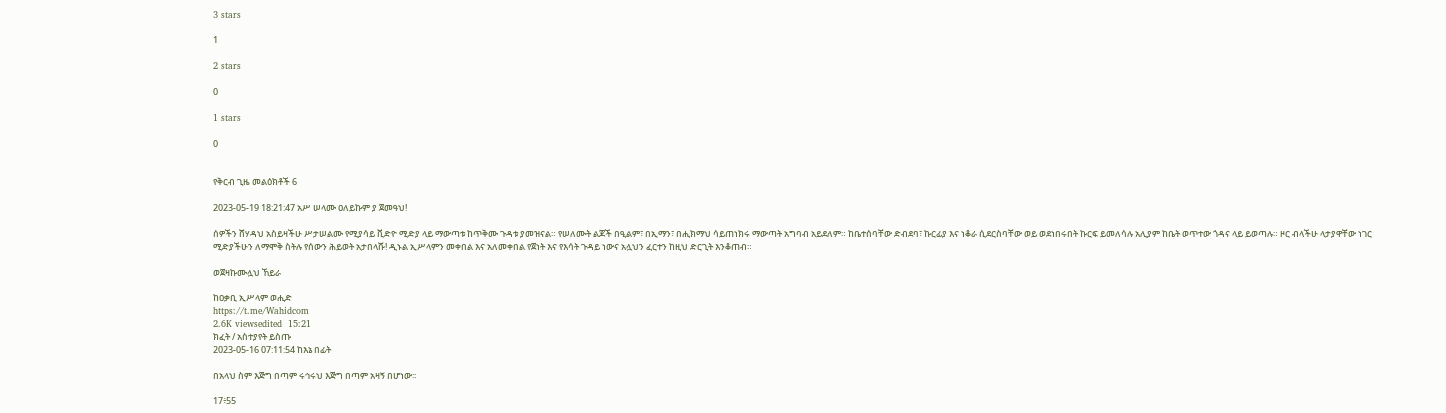3 stars

1

2 stars

0

1 stars

0


የቅርብ ጊዜ መልዕክቶች 6

2023-05-19 18:21:47 አሥ ሠላሙ ዐለይኩም ያ ጀመዓህ!

ሰዎችን ሸሃዳህ አስይዛችሁ ሥታሠልሙ የሚያሳይ ቪድዮ ሚድያ ላይ ማውጣቱ ከጥቅሙ ጉዳቱ ያመዝናል። የሠለሙት ልጆች በዒልም፣ በኢማን፣ በሒክማህ ሳይጠነክሩ ማውጣት አግባብ አይደለም። ከቤተሰባቸው ድብደባ፣ ኩርፊያ እና ነቆራ ሲደርስባቸው ወይ ወደነበሩበት ኩርፍ ይመለሳሉ አሊያም ከቤት ወጥተው ጎዳና ላይ ይወጣሉ። ዞር ብላችሁ ላታያዋቸው ነገር ሚድያችሁን ለማሞቅ ስትሉ የሰውን ሕይወት አታበላሹ! ዲኑል ኢሥላምን መቀበል እና አለመቀበል የጀነት እና የእሳት ጉዳይ ነውና አሏህን ፈርተን ከዚህ ድርጊት እንቆጠብ።

ወጀዛኩሙሏህ ኸይራ

ከዐቃቢ ኢሥላም ወሒድ
https://t.me/Wahidcom
2.6K viewsedited  15:21
ክፈት / አስተያየት ይስጡ
2023-05-16 07:11:54 ከእኔ በፊት

በአላህ ስም እጅግ በጣም ሩኅሩህ እጅግ በጣም አዛኝ በሆነው፡፡

17፥55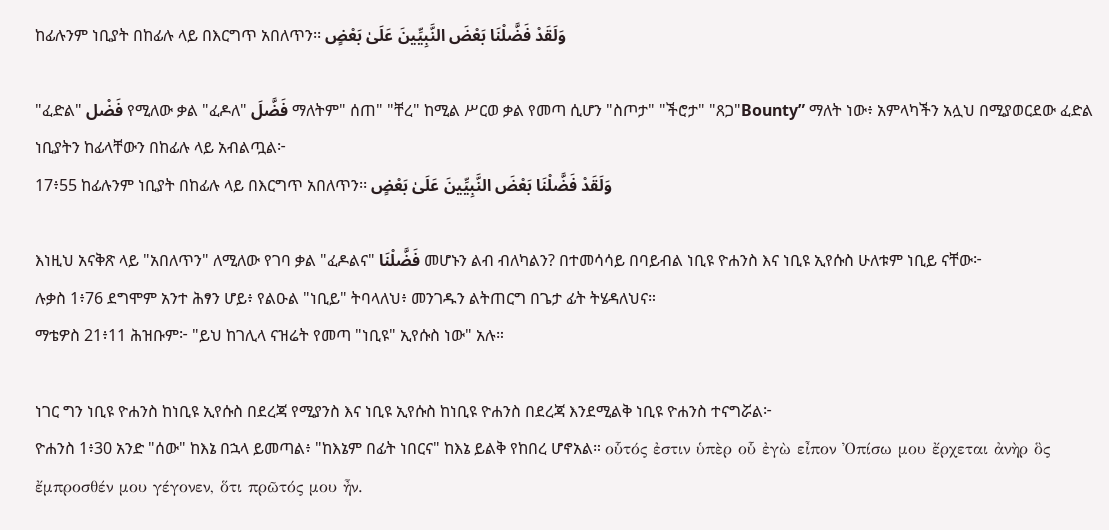ከፊሉንም ነቢያት በከፊሉ ላይ በእርግጥ አበለጥን፡፡ وَلَقَدْ فَضَّلْنَا بَعْضَ النَّبِيِّينَ عَلَىٰ بَعْضٍ

"ፈድል" فَضْل የሚለው ቃል "ፈዶለ" فَضَّلَ ማለትም" ሰጠ" "ቸረ" ከሚል ሥርወ ቃል የመጣ ሲሆን "ስጦታ" "ችሮታ" "ጸጋ"Bounty” ማለት ነው፥ አምላካችን አሏህ በሚያወርደው ፈድል ነቢያትን ከፊላቸውን በከፊሉ ላይ አብልጧል፦
17፥55 ከፊሉንም ነቢያት በከፊሉ ላይ በእርግጥ አበለጥን፡፡ وَلَقَدْ فَضَّلْنَا بَعْضَ النَّبِيِّينَ عَلَىٰ بَعْضٍ

እነዚህ አናቅጽ ላይ "አበለጥን" ለሚለው የገባ ቃል "ፈዶልና" فَضَّلْنَا መሆኑን ልብ ብለካልን? በተመሳሳይ በባይብል ነቢዩ ዮሐንስ እና ነቢዩ ኢየሱስ ሁለቱም ነቢይ ናቸው፦
ሉቃስ 1፥76 ደግሞም አንተ ሕፃን ሆይ፥ የልዑል "ነቢይ" ትባላለህ፥ መንገዱን ልትጠርግ በጌታ ፊት ትሄዳለህና።
ማቴዎስ 21፥11 ሕዝቡም፦ "ይህ ከገሊላ ናዝሬት የመጣ "ነቢዩ" ኢየሱስ ነው" አሉ።

ነገር ግን ነቢዩ ዮሐንስ ከነቢዩ ኢየሱስ በደረጃ የሚያንስ እና ነቢዩ ኢየሱስ ከነቢዩ ዮሐንስ በደረጃ እንደሚልቅ ነቢዩ ዮሐንስ ተናግሯል፦
ዮሐንስ 1፥30 አንድ "ሰው" ከእኔ በኋላ ይመጣል፥ "ከእኔም በፊት ነበርና" ከእኔ ይልቅ የከበረ ሆኖአል። οὗτός ἐστιν ὑπὲρ οὗ ἐγὼ εἶπον Ὀπίσω μου ἔρχεται ἀνὴρ ὃς ἔμπροσθέν μου γέγονεν, ὅτι πρῶτός μου ἦν.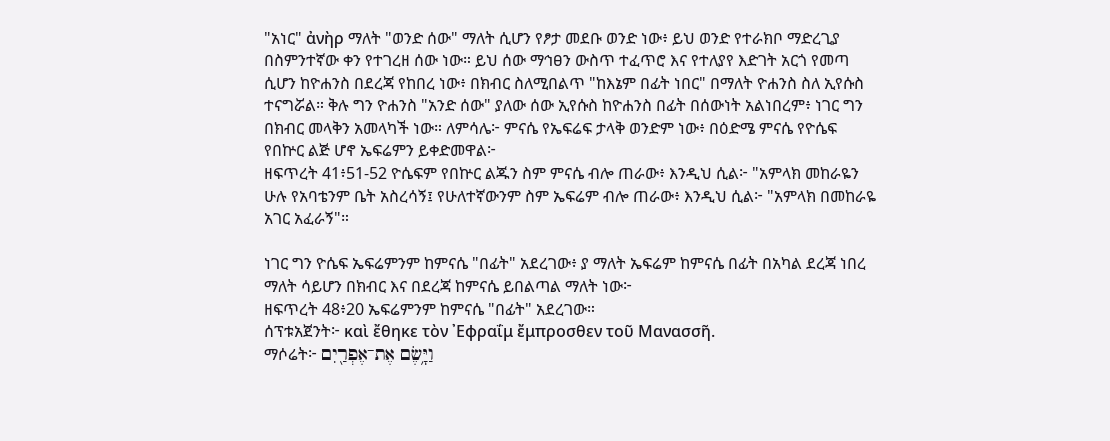"አነር" ἀνὴρ ማለት "ወንድ ሰው" ማለት ሲሆን የፆታ መደቡ ወንድ ነው፥ ይህ ወንድ የተራክቦ ማድረጊያ በስምንተኛው ቀን የተገረዘ ሰው ነው። ይህ ሰው ማኅፀን ውስጥ ተፈጥሮ እና የተለያየ እድገት አርጎ የመጣ ሲሆን ከዮሐንስ በደረጃ የከበረ ነው፥ በክብር ስለሚበልጥ "ከእኔም በፊት ነበር" በማለት ዮሐንስ ስለ ኢየሱስ ተናግሯል። ቅሉ ግን ዮሐንስ "አንድ ሰው" ያለው ሰው ኢየሱስ ከዮሐንስ በፊት በሰውነት አልነበረም፥ ነገር ግን በክብር መላቅን አመላካች ነው። ለምሳሌ፦ ምናሴ የኤፍሬፍ ታላቅ ወንድም ነው፥ በዕድሜ ምናሴ የዮሴፍ የበኵር ልጅ ሆኖ ኤፍሬምን ይቀድመዋል፦
ዘፍጥረት 41፥51-52 ዮሴፍም የበኵር ልጁን ስም ምናሴ ብሎ ጠራው፥ እንዲህ ሲል፦ "አምላክ መከራዬን ሁሉ የአባቴንም ቤት አስረሳኝ፤ የሁለተኛውንም ስም ኤፍሬም ብሎ ጠራው፥ እንዲህ ሲል፦ "አምላክ በመከራዬ አገር አፈራኝ"።

ነገር ግን ዮሴፍ ኤፍሬምንም ከምናሴ "በፊት" አደረገው፥ ያ ማለት ኤፍሬም ከምናሴ በፊት በአካል ደረጃ ነበረ ማለት ሳይሆን በክብር እና በደረጃ ከምናሴ ይበልጣል ማለት ነው፦
ዘፍጥረት 48፥20 ኤፍሬምንም ከምናሴ "በፊት" አደረገው።
ሰፕቱአጀንት፦ καὶ ἔθηκε τὸν ᾿Εφραΐμ ἔμπροσθεν τοῦ Μανασσῆ.
ማሶሬት፦ וַיָּ֥שֶׂם אֶת־אֶפְרַ֖יִם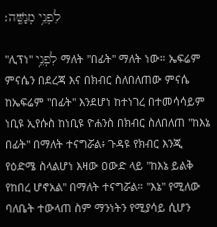לִפְנֵ֥י מְנַשֶּֽׁה׃

"ሊፕነ" לִפְנֵ֥י ማለት "በፊት" ማለት ነው። ኤፍሬም ምናሴን በደረጃ እና በክብር ስለበለጠው ምናሴ ከኤፍሬም "በፊት" እንደሆነ ከተነገረ በተመሳሳይም ነቢዩ ኢየሱስ ከነቢዩ ዮሐንስ በክብር ስለበለጠ "ከእኔ በፊት" በማለት ተናግሯል፥ ጉዳዩ የክብር እንጂ የዕድሜ ስላልሆነ እዛው ዐውድ ላይ "ከእኔ ይልቅ የከበረ ሆኖአል" በማለት ተናግሯል። "እኔ" የሚለው ባለቤት ተውላጠ ስም ማንነትን የሚያሳይ ሲሆን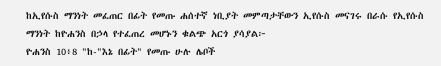ከኢየሱስ ማንነት መፈጠር በፊት የመጡ ሐሰተኛ ነቢያት መምጣታቸውን ኢየሱስ መናገሩ በራሱ የኢየሱስ ማንነት ከዮሐንስ በኃላ የተፈጠረ መሆኑን ቁልጭ አርጎ ያሳያል፦
ዮሐንስ 10፥8 "ከ-"እኔ በፊት" የመጡ ሁሉ ሌቦች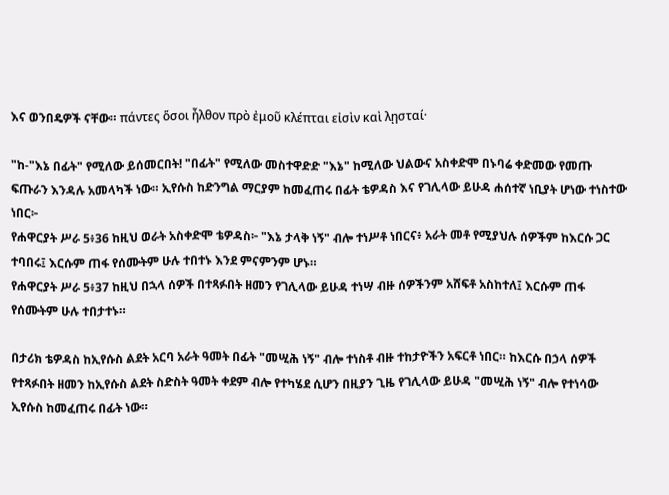እና ወንበዴዎች ናቸው። πάντες ὅσοι ἦλθον πρὸ ἐμοῦ κλέπται εἰσὶν καὶ λῃσταί·

"ከ-"እኔ በፊት" የሚለው ይሰመርበት! "በፊት" የሚለው መስተዋድድ "እኔ" ከሚለው ህልውና አስቀድሞ በኑባሬ ቀድመው የመጡ ፍጡራን እንዳሉ አመላካች ነው። ኢየሱስ ከድንግል ማርያም ከመፈጠሩ በፊት ቴዎዳስ እና የገሊላው ይሁዳ ሐሰተኛ ነቢያት ሆነው ተነስተው ነበር፦
የሐዋርያት ሥራ 5፥36 ከዚህ ወራት አስቀድሞ ቴዎዳስ፦ "እኔ ታላቅ ነኝ" ብሎ ተነሥቶ ነበርና፥ አራት መቶ የሚያህሉ ሰዎችም ከእርሱ ጋር ተባበሩ፤ እርሱም ጠፋ የሰሙትም ሁሉ ተበተኑ እንደ ምናምንም ሆኑ።
የሐዋርያት ሥራ 5፥37 ከዚህ በኋላ ሰዎች በተጻፉበት ዘመን የገሊላው ይሁዳ ተነሣ ብዙ ሰዎችንም አሸፍቶ አስከተለ፤ እርሱም ጠፋ የሰሙትም ሁሉ ተበታተኑ።

በታሪክ ቴዎዳስ ከኢየሱስ ልደት አርባ አራት ዓመት በፊት "መሢሕ ነኝ" ብሎ ተነስቶ ብዙ ተከታዮችን አፍርቶ ነበር። ከእርሱ በኃላ ሰዎች የተጻፉበት ዘመን ከኢየሱስ ልደት ስድስት ዓመት ቀደም ብሎ የተካሄደ ሲሆን በዚያን ጊዜ የገሊላው ይሁዳ "መሢሕ ነኝ" ብሎ የተነሳው ኢየሱስ ከመፈጠሩ በፊት ነው።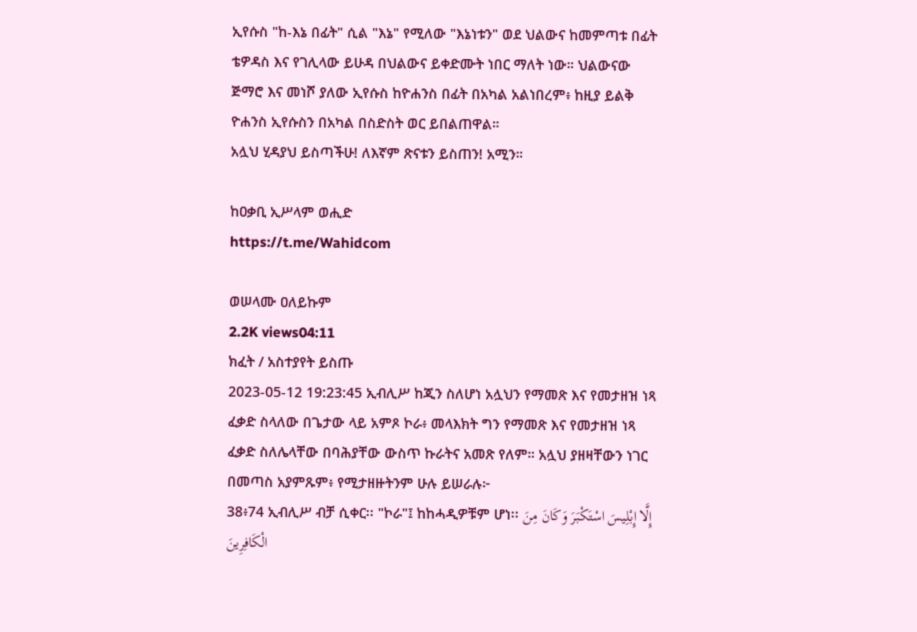ኢየሱስ "ከ-እኔ በፊት" ሲል "እኔ" የሚለው "እኔነቱን" ወደ ህልውና ከመምጣቱ በፊት ቴዎዳስ እና የገሊላው ይሁዳ በህልውና ይቀድሙት ነበር ማለት ነው። ህልውናው ጅማሮ እና መነሾ ያለው ኢየሱስ ከዮሐንስ በፊት በአካል አልነበረም፥ ከዚያ ይልቅ ዮሐንስ ኢየሱስን በአካል በስድስት ወር ይበልጠዋል።
አሏህ ሂዳያህ ይስጣችሁ! ለእኛም ጽናቱን ይስጠን! አሚን።

ከዐቃቢ ኢሥላም ወሒድ
https://t.me/Wahidcom

ወሠላሙ ዐለይኩም
2.2K views04:11
ክፈት / አስተያየት ይስጡ
2023-05-12 19:23:45 ኢብሊሥ ከጂን ስለሆነ አሏህን የማመጽ እና የመታዘዝ ነጻ ፈቃድ ስላለው በጌታው ላይ አምጾ ኮራ፥ መላእክት ግን የማመጽ እና የመታዘዝ ነጻ ፈቃድ ስለሌላቸው በባሕያቸው ውስጥ ኩራትና አመጽ የለም። አሏህ ያዘዛቸውን ነገር በመጣስ አያምጹም፥ የሚታዘዙትንም ሁሉ ይሠራሉ፦
38፥74 ኢብሊሥ ብቻ ሲቀር፡፡ "ኮራ"፤ ከከሓዲዎቹም ሆነ፡፡ إِلَّا إِبْلِيسَ اسْتَكْبَرَ وَكَانَ مِنَ الْكَافِرِينَ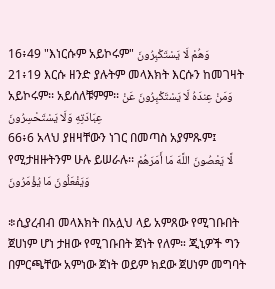16፥49 "እነርሱም አይኮሩም" وَهُمْ لَا يَسْتَكْبِرُونَ
21፥19 እርሱ ዘንድ ያሉትም መላእክት እርሱን ከመገዛት አይኮሩም፡፡ አይሰለቹምም፡፡ وَمَنْ عِندَهُ لَا يَسْتَكْبِرُونَ عَنْ عِبَادَتِهِ وَلَا يَسْتَحْسِرُونَ
66፥6 አላህ ያዘዛቸውን ነገር በመጣስ አያምጹም፤ የሚታዘዙትንም ሁሉ ይሠራሉ፡፡ لَّا يَعْصُونَ اللَّهَ مَا أَمَرَهُمْ وَيَفْعَلُونَ مَا يُؤْمَرُونَ

፨ሲያረብብ መላእክት በአሏህ ላይ አምጸው የሚገቡበት ጀሀነም ሆነ ታዘው የሚገቡበት ጀነት የለም። ጂኒዎች ግን በምርጫቸው አምነው ጀነት ወይም ክደው ጀሀነም መግባት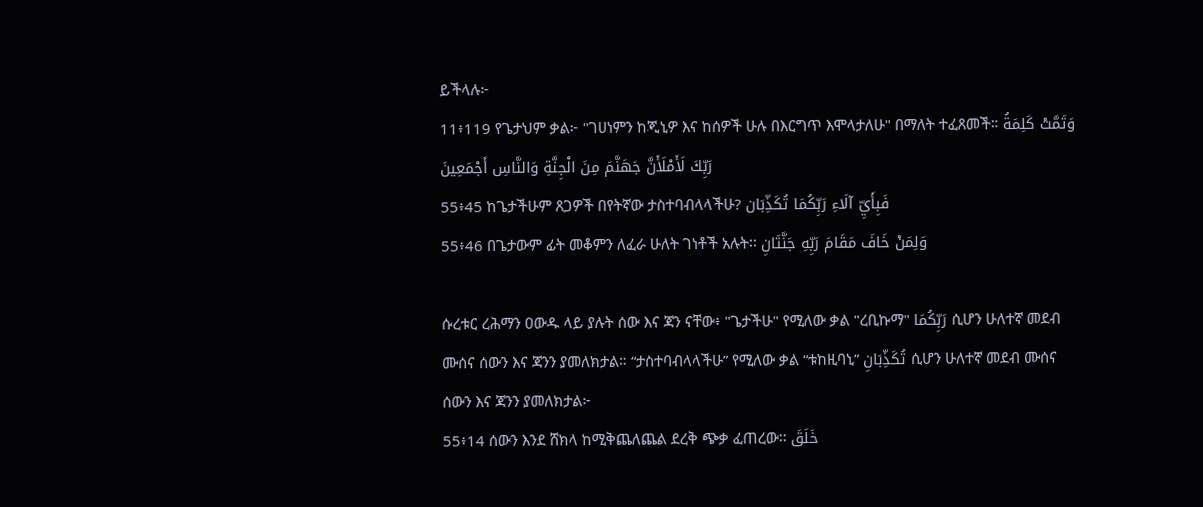ይችላሉ፦
11፥119 የጌታህም ቃል፦ "ገሀነምን ከጂኒዎ እና ከሰዎች ሁሉ በእርግጥ እሞላታለሁ" በማለት ተፈጸመች። وَتَمَّتْ كَلِمَةُ رَبِّكَ لَأَمْلَأَنَّ جَهَنَّمَ مِنَ الْجِنَّةِ وَالنَّاسِ أَجْمَعِينَ
55፥45 ከጌታችሁም ጸጋዎች በየትኛው ታስተባብላላችሁ? فَبِأَيِّ آلَاءِ رَبِّكُمَا تُكَذِّبَان
55፥46 በጌታውም ፊት መቆምን ለፈራ ሁለት ገነቶች አሉት፡፡ وَلِمَنْ خَافَ مَقَامَ رَبِّهِ جَنَّتَانِ

ሱረቱር ረሕማን ዐውዱ ላይ ያሉት ሰው እና ጃን ናቸው፥ "ጌታችሁ" የሚለው ቃል "ረቢኩማ" رَبِّكُمَا ሲሆን ሁለተኛ መደብ ሙሰና ሰውን እና ጃንን ያመለክታል። “ታስተባብላላችሁ” የሚለው ቃል “ቱከዚባኒ” تُكَذِّبَانِ ሲሆን ሁለተኛ መደብ ሙሰና ሰውን እና ጃንን ያመለክታል፦
55፥14 ሰውን እንደ ሸክላ ከሚቅጨለጨል ደረቅ ጭቃ ፈጠረው፡፡ خَلَقَ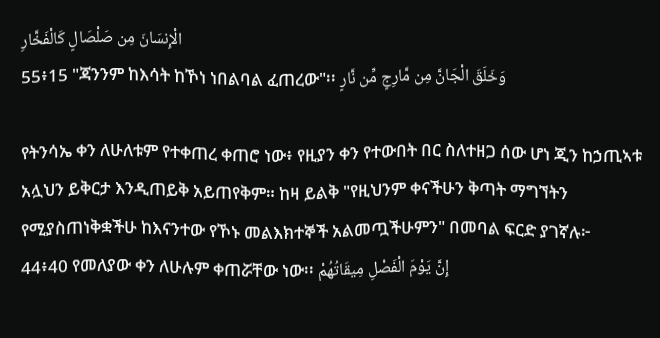الْإِنسَانَ مِن صَلْصَالٍ كَالْفَخَّارِ
55፥15 "ጃንንም ከእሳት ከኾነ ነበልባል ፈጠረው"፡፡ وَخَلَقَ الْجَانَّ مِن مَّارِجٍ مِّن نَّارٍ

የትንሳኤ ቀን ለሁለቱም የተቀጠረ ቀጠሮ ነው፥ የዚያን ቀን የተውበት በር ስለተዘጋ ሰው ሆነ ጂን ከኃጢኣቱ አሏህን ይቅርታ እንዲጠይቅ አይጠየቅም። ከዛ ይልቅ "የዚህንም ቀናችሁን ቅጣት ማግኘትን የሚያስጠነቅቋችሁ ከእናንተው የኾኑ መልእክተኞች አልመጧችሁምን" በመባል ፍርድ ያገኛሉ፦
44፥40 የመለያው ቀን ለሁሉም ቀጠሯቸው ነው፡፡ إِنَّ يَوْمَ الْفَصْلِ مِيقَاتُهُمْ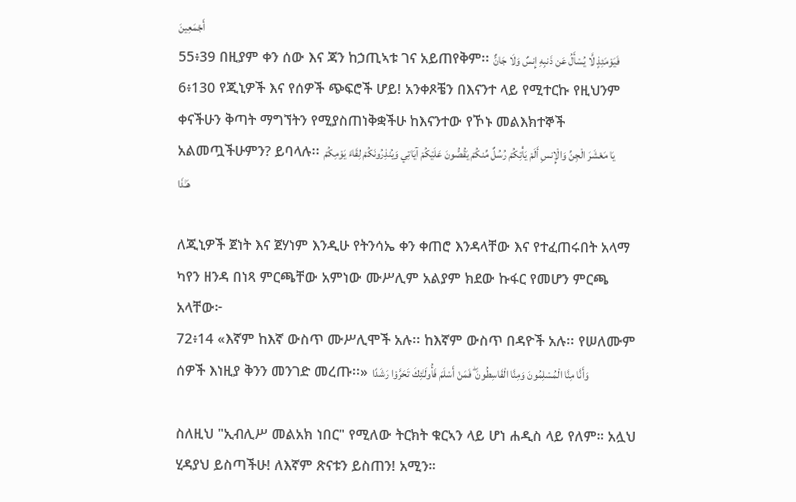أَجْمَعِينَ
55፥39 በዚያም ቀን ሰው እና ጃን ከኃጢኣቱ ገና አይጠየቅም፡፡ فَيَوْمَئِذٍ لَّا يُسْأَلُ عَن ذَنبِهِ إِنسٌ وَلَا جَانٌّ
6፥130 የጂኒዎች እና የሰዎች ጭፍሮች ሆይ! አንቀጾቼን በእናንተ ላይ የሚተርኩ የዚህንም ቀናችሁን ቅጣት ማግኘትን የሚያስጠነቅቋችሁ ከእናንተው የኾኑ መልእክተኞች አልመጧችሁምን? ይባላሉ፡፡ يَا مَعْشَرَ الْجِنِّ وَالْإِنسِ أَلَمْ يَأْتِكُمْ رُسُلٌ مِّنكُمْ يَقُصُّونَ عَلَيْكُمْ آيَاتِي وَيُنذِرُونَكُمْ لِقَاءَ يَوْمِكُمْ هَـٰذَا

ለጂኒዎች ጀነት እና ጀሃነም እንዲሁ የትንሳኤ ቀን ቀጠሮ እንዳላቸው እና የተፈጠሩበት አላማ ካየን ዘንዳ በነጻ ምርጫቸው አምነው ሙሥሊም አልያም ክደው ኩፋር የመሆን ምርጫ አላቸው፦
72፥14 «እኛም ከእኛ ውስጥ ሙሥሊሞች አሉ፡፡ ከእኛም ውስጥ በዳዮች አሉ፡፡ የሠለሙም ሰዎች እነዚያ ቅንን መንገድ መረጡ፡፡» وَأَنَّا مِنَّا الْمُسْلِمُونَ وَمِنَّا الْقَاسِطُونَ ۖ فَمَنْ أَسْلَمَ فَأُولَـٰئِكَ تَحَرَّوْا رَشَدًا

ስለዚህ "ኢብሊሥ መልአክ ነበር" የሚለው ትርክት ቁርኣን ላይ ሆነ ሐዲስ ላይ የለም። አሏህ ሂዳያህ ይስጣችሁ! ለእኛም ጽናቱን ይስጠን! አሚን።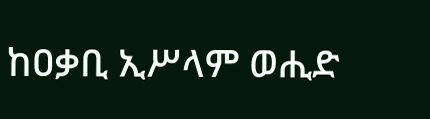ከዐቃቢ ኢሥላም ወሒድ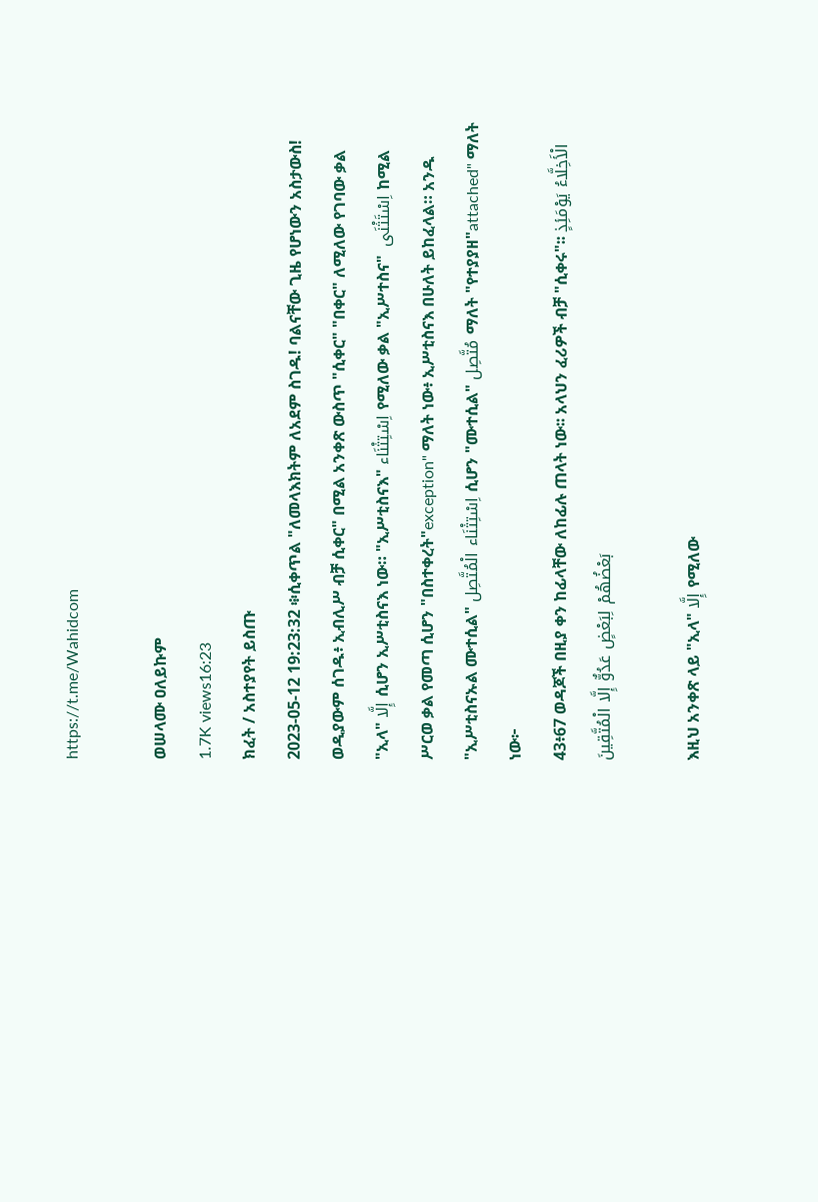https://t.me/Wahidcom

ወሠላሙ ዐለይኩም
1.7K views16:23
ክፈት / አስተያየት ይስጡ
2023-05-12 19:23:32 ፨ሲቀጥል "ለመላእክትም ለአደም ስገዱ! ባልናቸው ጊዜ የሆነውን አስታውስ! ወዲያውም ሰገዱ፥ ኢብሊሥ ብቻ ሲቀር" በሚል አንቀጽ ውስጥ "ሲቀር" "በቀር" ለሚለው የገባው ቃል "ኢላ" إِلَّا ሲሆን ኢሥቲስናእ ነው። "ኢሥቲስናእ" اِسْتِثْنَاء የሚለው ቃል "ኢሥተስና"  اِسْتَثْنَى ከሚል ሥርወ ቃል የመጣ ሲሆን "በስተቀረት"exception" ማለት ነው፥ ኢሥቲስናእ በሁለት ይከፈላል። አንዱ "ኢሥቲስናኡል ሙተሲል" اِسْتِثْنَاء الْمُتَّصِل ሲሆን "ሙተሲል" مُتَّصِل ማለት "የተያያዘ"attached" ማለት ነው፦
43፥67 ወዳጆች በዚያ ቀን ከፊላቸው ለከፊሉ ጠላት ነው፡፡ አላህን ፈሪዎች ብቻ "ሲቀሩ"፡፡ الْأَخِلَّاءُ يَوْمَئِذٍ بَعْضُهُمْ لِبَعْضٍ عَدُوٌّ إِلَّا الْمُتَّقِينَ

እዚህ አንቀጽ ላይ "ኢላ" إِلَّا የሚለው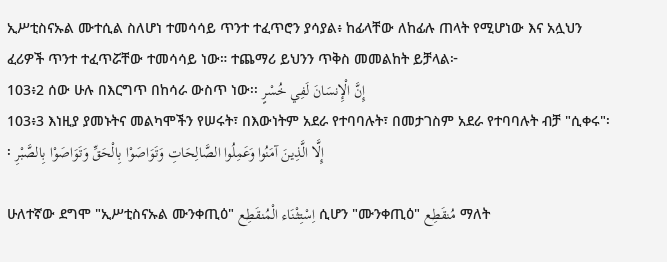ኢሥቲስናኡል ሙተሲል ስለሆነ ተመሳሳይ ጥንተ ተፈጥሮን ያሳያል፥ ከፊላቸው ለከፊሉ ጠላት የሚሆነው እና አሏህን ፈሪዎች ጥንተ ተፈጥሯቸው ተመሳሳይ ነው። ተጨማሪ ይህንን ጥቅስ መመልከት ይቻላል፦
103፥2 ሰው ሁሉ በእርግጥ በከሳራ ውስጥ ነው፡፡ إِنَّ الْإِنسَانَ لَفِي خُسْرٍ
103፥3 እነዚያ ያመኑትና መልካሞችን የሠሩት፣ በእውነትም አደራ የተባባሉት፣ በመታገስም አደራ የተባባሉት ብቻ "ሲቀሩ"፡፡ إِلَّا الَّذِينَ آمَنُوا وَعَمِلُوا الصَّالِحَاتِ وَتَوَاصَوْا بِالْحَقِّ وَتَوَاصَوْا بِالصَّبْرِ

ሁለተኛው ደግሞ "ኢሥቲስናኡል ሙንቀጢዕ" اِسْتِثْنَاء الْمُنقَطِع ሲሆን "ሙንቀጢዕ" مُنقَطِع ማለት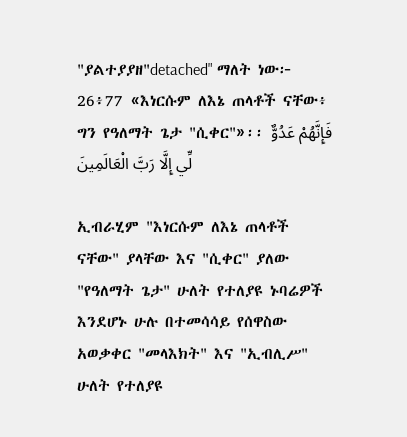"ያልተያያዘ"detached" ማለት ነው፦
26፥77 «እነርሱም ለእኔ ጠላቶች ናቸው፥ ግን የዓለማት ጌታ "ሲቀር"»፡፡ فَإِنَّهُمْ عَدُوٌّ لِّي إِلَّا رَبَّ الْعَالَمِينَ

ኢብራሂም "እነርሱም ለእኔ ጠላቶች ናቸው" ያላቸው እና "ሲቀር" ያለው "የዓለማት ጌታ" ሁለት የተለያዩ ኑባሬዎች እንደሆኑ ሁሉ በተመሳሳይ የሰዋስው አወቃቀር "መላእክት" እና "ኢብሊሥ" ሁለት የተለያዩ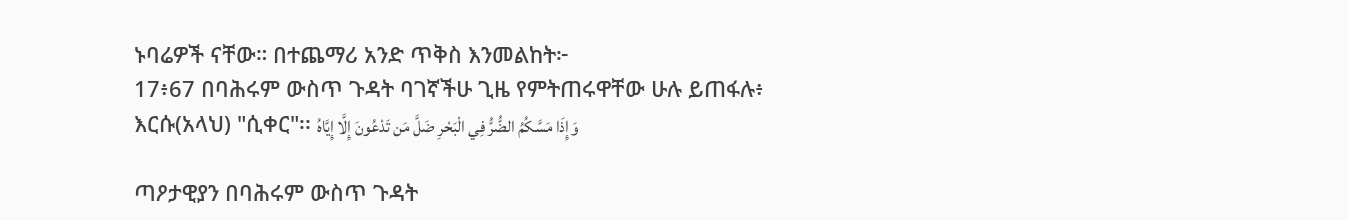ኑባሬዎች ናቸው። በተጨማሪ አንድ ጥቅስ እንመልከት፦
17፥67 በባሕሩም ውስጥ ጉዳት ባገኛችሁ ጊዜ የምትጠሩዋቸው ሁሉ ይጠፋሉ፥ እርሱ(አላህ) "ሲቀር"፡፡ وَإِذَا مَسَّكُمُ الضُّرُّ فِي الْبَحْرِ ضَلَّ مَن تَدْعُونَ إِلَّا إِيَّاهُ

ጣዖታዊያን በባሕሩም ውስጥ ጉዳት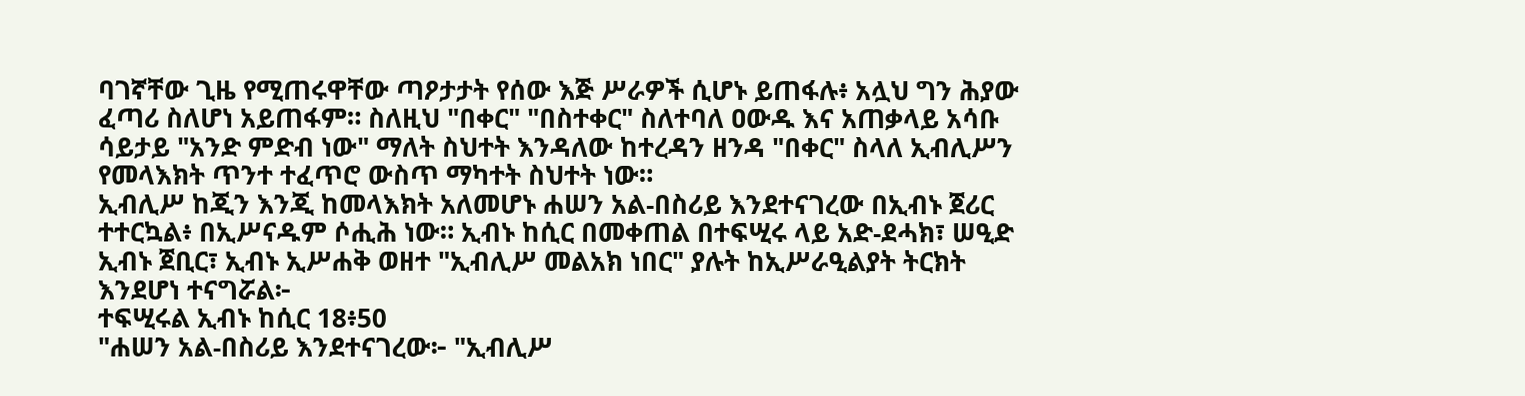ባገኛቸው ጊዜ የሚጠሩዋቸው ጣዖታታት የሰው እጅ ሥራዎች ሲሆኑ ይጠፋሉ፥ አሏህ ግን ሕያው ፈጣሪ ስለሆነ አይጠፋም። ስለዚህ "በቀር" "በስተቀር" ስለተባለ ዐውዱ እና አጠቃላይ አሳቡ ሳይታይ "አንድ ምድብ ነው" ማለት ስህተት እንዳለው ከተረዳን ዘንዳ "በቀር" ስላለ ኢብሊሥን የመላእክት ጥንተ ተፈጥሮ ውስጥ ማካተት ስህተት ነው።
ኢብሊሥ ከጂን እንጂ ከመላእክት አለመሆኑ ሐሠን አል-በስሪይ እንደተናገረው በኢብኑ ጀሪር ተተርኳል፥ በኢሥናዱም ሶሒሕ ነው። ኢብኑ ከሲር በመቀጠል በተፍሢሩ ላይ አድ-ደሓክ፣ ሠዒድ ኢብኑ ጀቢር፣ ኢብኑ ኢሥሐቅ ወዘተ "ኢብሊሥ መልአክ ነበር" ያሉት ከኢሥራዒልያት ትርክት እንደሆነ ተናግሯል፦
ተፍሢሩል ኢብኑ ከሲር 18፥50
"ሐሠን አል-በስሪይ እንደተናገረው፦ "ኢብሊሥ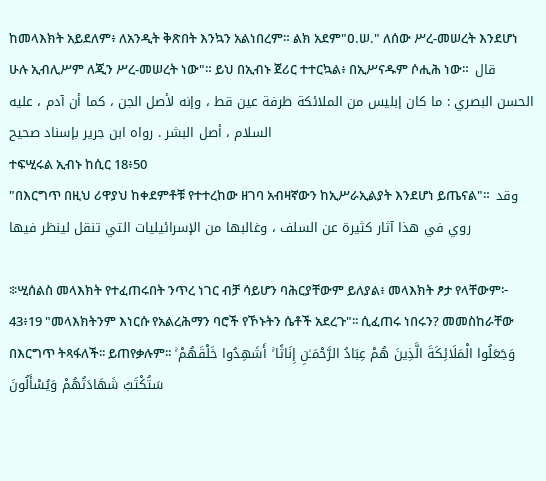ከመላእክት አይደለም፥ ለአንዲት ቅጽበት እንኳን አልነበረም። ልክ አደም"ዐ.ሠ." ለሰው ሥረ-መሠረት እንደሆነ ሁሉ ኢብሊሥም ለጂን ሥረ-መሠረት ነው"። ይህ በኢብኑ ጀሪር ተተርኳል፥ በኢሥናዱም ሶሒሕ ነው።  قال الحسن البصري : ما كان إبليس من الملائكة طرفة عين قط ، وإنه لأصل الجن ، كما أن آدم ، عليه السلام ، أصل البشر . رواه ابن جرير بإسناد صحيح
ተፍሢሩል ኢብኑ ከሲር 18፥50
"በእርግጥ በዚህ ሪዋያህ ከቀደምቶቹ የተተረከው ዘገባ አብዛኛውን ከኢሥራኢልያት እንደሆነ ይጤናል"።  وقد روي في هذا آثار كثيرة عن السلف ، وغالبها من الإسرائيليات التي تنقل لينظر فيها

፨ሢሰልስ መላእክት የተፈጠሩበት ንጥረ ነገር ብቻ ሳይሆን ባሕርያቸውም ይለያል፥ መላእክት ፆታ የላቸውም፦
43፥19 "መላእክትንም እነርሱ የአልረሕማን ባሮች የኾኑትን ሴቶች አደረጉ"፡፡ ሲፈጠሩ ነበሩን? መመስከራቸው በእርግጥ ትጻፋለች፡፡ ይጠየቃሉም፡፡ وَجَعَلُوا الْمَلَائِكَةَ الَّذِينَ هُمْ عِبَادُ الرَّحْمَـٰنِ إِنَاثًا ۚ أَشَهِدُوا خَلْقَهُمْ ۚ سَتُكْتَبُ شَهَادَتُهُمْ وَيُسْأَلُونَ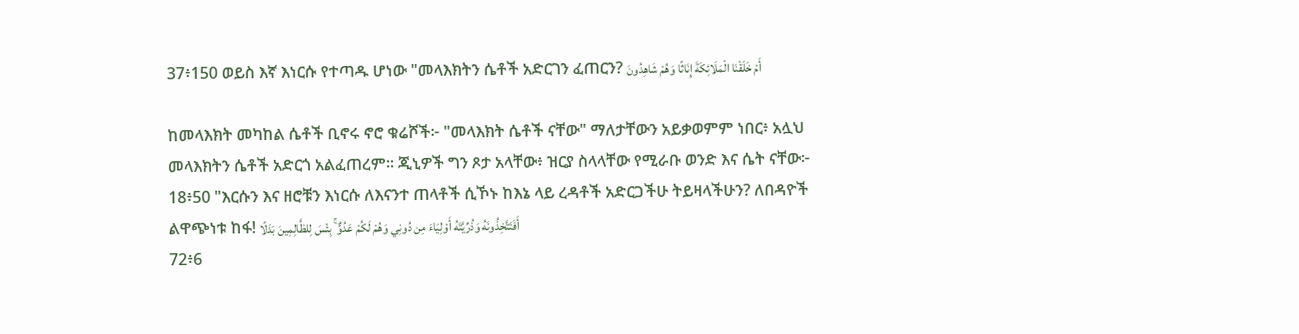37፥150 ወይስ እኛ እነርሱ የተጣዱ ሆነው "መላእክትን ሴቶች አድርገን ፈጠርን? أَمْ خَلَقْنَا الْمَلَائِكَةَ إِنَاثًا وَهُمْ شَاهِدُونَ

ከመላእክት መካከል ሴቶች ቢኖሩ ኖሮ ቁሬሾች፦ "መላእክት ሴቶች ናቸው" ማለታቸውን አይቃወምም ነበር፥ አሏህ መላእክትን ሴቶች አድርጎ አልፈጠረም። ጂኒዎች ግን ጾታ አላቸው፥ ዝርያ ስላላቸው የሚራቡ ወንድ እና ሴት ናቸው፦
18፥50 "እርሱን እና ዘሮቹን እነርሱ ለእናንተ ጠላቶች ሲኾኑ ከእኔ ላይ ረዳቶች አድርጋችሁ ትይዛላችሁን? ለበዳዮች ልዋጭነቱ ከፋ! أَفَتَتَّخِذُونَهُ وَذُرِّيَّتَهُ أَوْلِيَاءَ مِن دُونِي وَهُمْ لَكُمْ عَدُوٌّ ۚ بِئْسَ لِلظَّالِمِينَ بَدَلًا
72፥6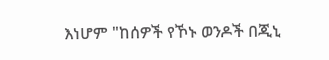እነሆም "ከሰዎች የኾኑ ወንዶች በጂኒ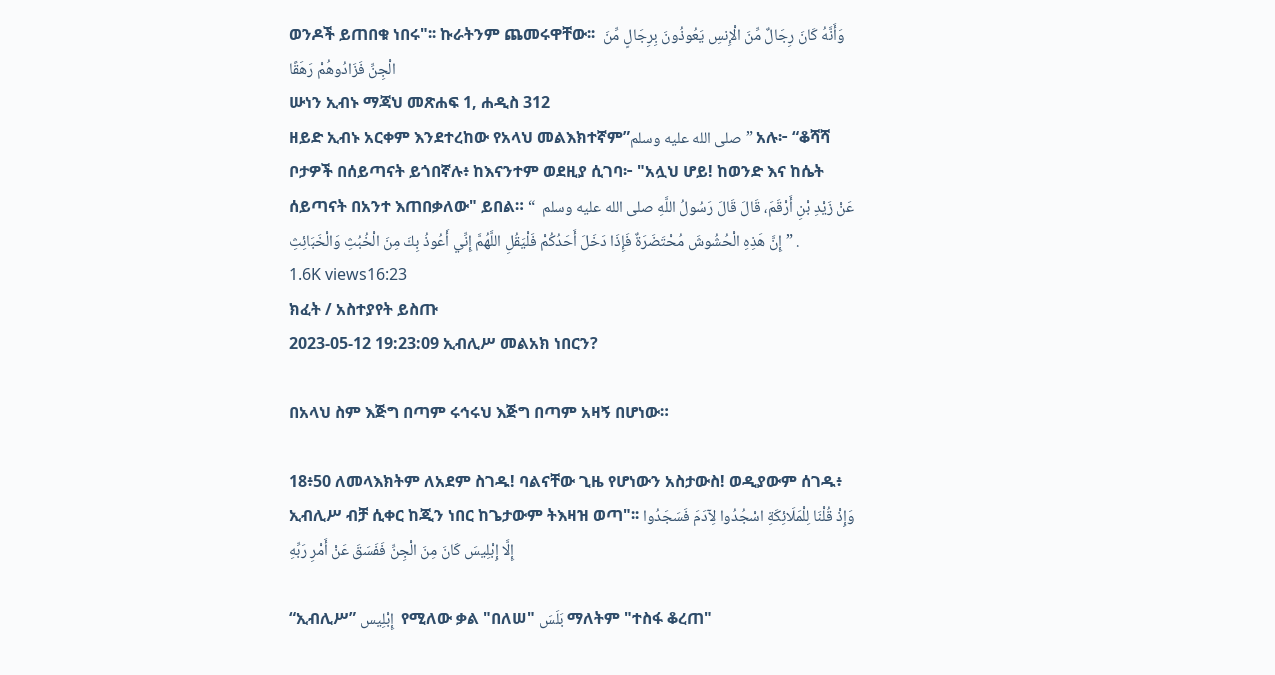ወንዶች ይጠበቁ ነበሩ"፡፡ ኩራትንም ጨመሩዋቸው፡፡  وَأَنَّهُ كَانَ رِجَالٌ مِّنَ الْإِنسِ يَعُوذُونَ بِرِجَالٍ مِّنَ الْجِنِّ فَزَادُوهُمْ رَهَقًا
ሡነን ኢብኑ ማጃህ መጽሐፍ 1, ሐዲስ 312
ዘይድ ኢብኑ አርቀም እንደተረከው የአላህ መልእክተኛም”صلى الله عليه وسلم” አሉ፦ “ቆሻሻ ቦታዎች በሰይጣናት ይጎበኛሉ፥ ከእናንተም ወደዚያ ሲገባ፦ "አሏህ ሆይ! ከወንድ እና ከሴት ሰይጣናት በአንተ እጠበቃለው" ይበል። عَنْ زَيْدِ بْنِ أَرْقَمَ، قَالَ قَالَ رَسُولُ اللَّهِ صلى الله عليه وسلم  “ إِنَّ هَذِهِ الْحُشُوشَ مُحْتَضَرَةٌ فَإِذَا دَخَلَ أَحَدُكُمْ فَلْيَقُلِ اللَّهُمَّ إِنِّي أَعُوذُ بِكَ مِنَ الْخُبُثِ وَالْخَبَائِثِ ” .
1.6K views16:23
ክፈት / አስተያየት ይስጡ
2023-05-12 19:23:09 ኢብሊሥ መልአክ ነበርን?

በአላህ ስም እጅግ በጣም ሩኅሩህ እጅግ በጣም አዛኝ በሆነው።

18፥50 ለመላእክትም ለአደም ስገዱ! ባልናቸው ጊዜ የሆነውን አስታውስ! ወዲያውም ሰገዱ፥ ኢብሊሥ ብቻ ሲቀር ከጂን ነበር ከጌታውም ትእዛዝ ወጣ"፡፡ وَإِذْ قُلْنَا لِلْمَلَائِكَةِ اسْجُدُوا لِآدَمَ فَسَجَدُوا إِلَّا إِبْلِيسَ كَانَ مِنَ الْجِنِّ فَفَسَقَ عَنْ أَمْرِ رَبِّهِ

“ኢብሊሥ” إِبْلِيس  የሚለው ቃል "በለሠ" بَلَسَ ማለትም "ተስፋ ቆረጠ"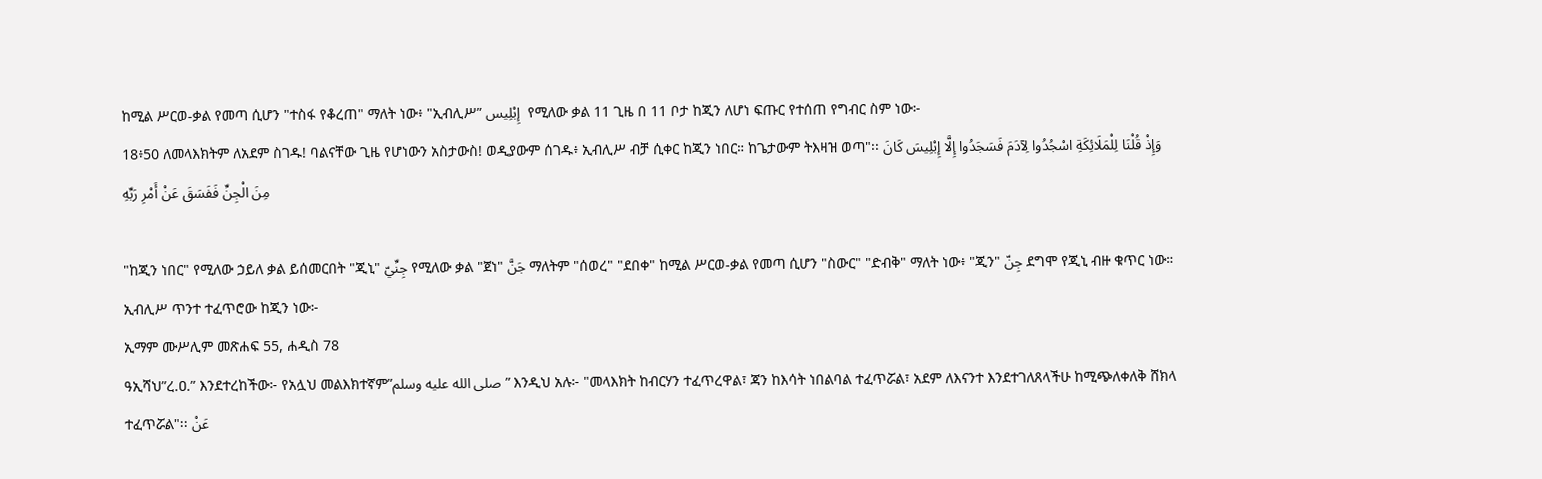ከሚል ሥርወ-ቃል የመጣ ሲሆን "ተስፋ የቆረጠ" ማለት ነው፥ "ኢብሊሥ” إِبْلِيس  የሚለው ቃል 11 ጊዜ በ 11 ቦታ ከጂን ለሆነ ፍጡር የተሰጠ የግብር ስም ነው፦
18፥50 ለመላእክትም ለአደም ስገዱ! ባልናቸው ጊዜ የሆነውን አስታውስ! ወዲያውም ሰገዱ፥ ኢብሊሥ ብቻ ሲቀር ከጂን ነበር። ከጌታውም ትእዛዝ ወጣ"፡፡ وَإِذْ قُلْنَا لِلْمَلَائِكَةِ اسْجُدُوا لِآدَمَ فَسَجَدُوا إِلَّا إِبْلِيسَ كَانَ مِنَ الْجِنِّ فَفَسَقَ عَنْ أَمْرِ رَبِّهِ

"ከጂን ነበር" የሚለው ኃይለ ቃል ይሰመርበት "ጂኒ" جِنِّيّ የሚለው ቃል "ጀነ" جَنَّ ማለትም "ሰወረ" "ደበቀ" ከሚል ሥርወ-ቃል የመጣ ሲሆን "ስውር" "ድብቅ" ማለት ነው፥ "ጂን" جِنّ ደግሞ የጂኒ ብዙ ቁጥር ነው። ኢብሊሥ ጥንተ ተፈጥሮው ከጂን ነው፦
ኢማም ሙሥሊም መጽሐፍ 55, ሐዲስ 78
ዓኢሻህ”ረ.ዐ.” እንደተረከችው፦ የአሏህ መልእክተኛም”صلى الله عليه وسلم” እንዲህ አሉ፦ "መላእክት ከብርሃን ተፈጥረዋል፣ ጃን ከእሳት ነበልባል ተፈጥሯል፣ አደም ለእናንተ እንደተገለጸላችሁ ከሚጭለቀለቅ ሸክላ ተፈጥሯል"፡፡ عَنْ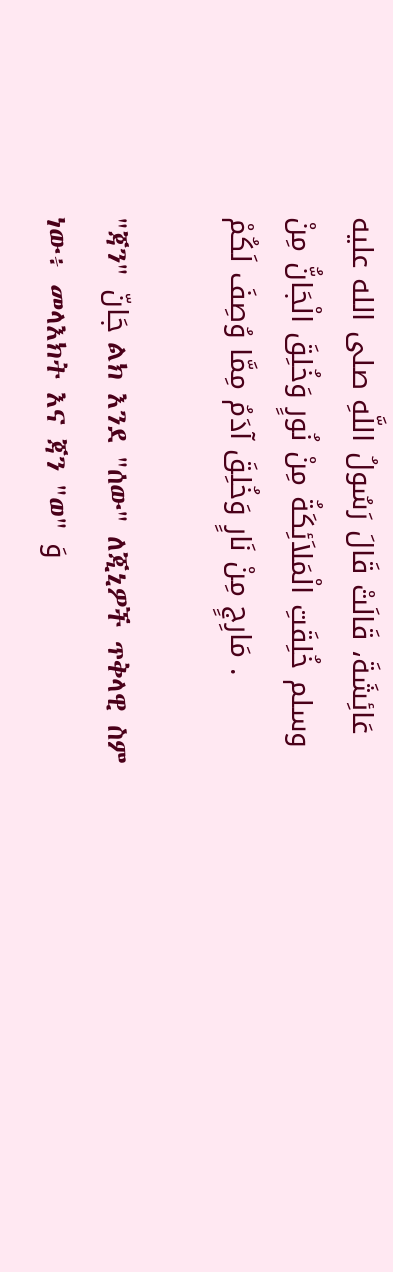عَائِشَةَ، قَالَتْ قَالَ رَسُولُ اللَّهِ صلى الله عليه وسلم خُلِقَتِ الْمَلاَئِكَةُ مِنْ نُورٍ وَخُلِقَ الْجَانُّ مِنْ مَارِجٍ مِنْ نَارٍ وَخُلِقَ آدَمُ مِمَّا وُصِفَ لَكُمْ .

"ጃን" جَانّ ልክ እንደ "ሰው" ለጂኒዎች ጥቅላዊ ስም ነው፥ መላእክት እና ጃን "ወ" وَ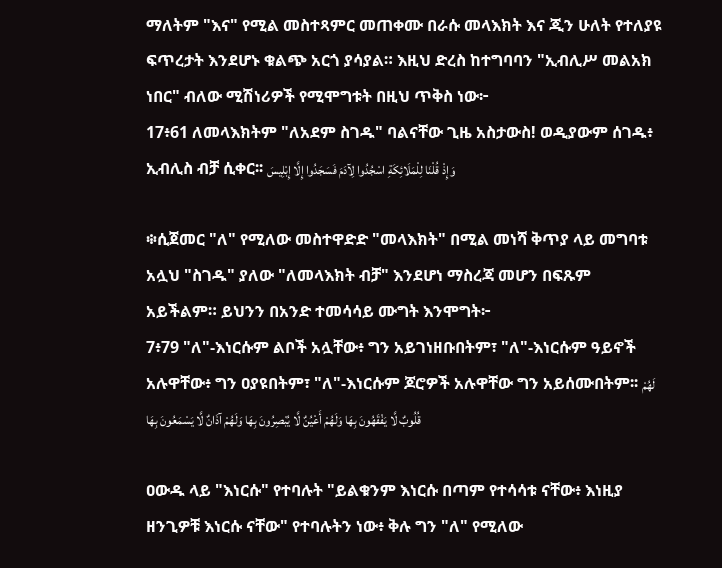ማለትም "እና" የሚል መስተጻምር መጠቀሙ በራሱ መላእክት እና ጂን ሁለት የተለያዩ ፍጥረታት እንደሆኑ ቁልጭ አርጎ ያሳያል። እዚህ ድረስ ከተግባባን "ኢብሊሥ መልአክ ነበር" ብለው ሚሽነሪዎች የሚሞግቱት በዚህ ጥቅስ ነው፦
17፥61 ለመላእክትም "ለአደም ስገዱ" ባልናቸው ጊዜ አስታውስ! ወዲያውም ሰገዱ፥ ኢብሊስ ብቻ ሲቀር፡፡ وَإِذْ قُلْنَا لِلْمَلَائِكَةِ اسْجُدُوا لِآدَمَ فَسَجَدُوا إِلَّا إِبْلِيسَ

፨ሲጀመር "ለ" የሚለው መስተዋድድ "መላእክት" በሚል መነሻ ቅጥያ ላይ መግባቱ አሏህ "ስገዱ" ያለው "ለመላእክት ብቻ" እንደሆነ ማስረጃ መሆን በፍጹም አይችልም። ይህንን በአንድ ተመሳሳይ ሙግት እንሞግት፦
7፥79 "ለ"-እነርሱም ልቦች አሏቸው፥ ግን አይገነዘቡበትም፣ "ለ"-እነርሱም ዓይኖች አሉዋቸው፥ ግን ዐያዩበትም፣ "ለ"-እነርሱም ጆሮዎች አሉዋቸው ግን አይሰሙበትም፡፡ لَهُمْ قُلُوبٌ لَّا يَفْقَهُونَ بِهَا وَلَهُمْ أَعْيُنٌ لَّا يُبْصِرُونَ بِهَا وَلَهُمْ آذَانٌ لَّا يَسْمَعُونَ بِهَا

ዐውዱ ላይ "እነርሱ" የተባሉት "ይልቁንም እነርሱ በጣም የተሳሳቱ ናቸው፥ እነዚያ ዘንጊዎቹ እነርሱ ናቸው" የተባሉትን ነው፥ ቅሉ ግን "ለ" የሚለው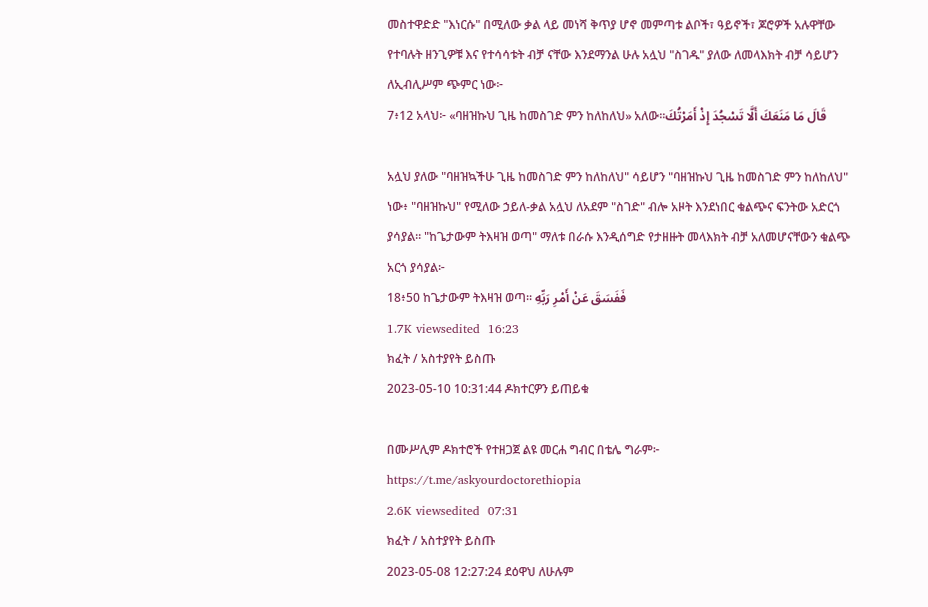መስተዋድድ "እነርሱ" በሚለው ቃል ላይ መነሻ ቅጥያ ሆኖ መምጣቱ ልቦች፣ ዓይኖች፣ ጆሮዎች አሉዋቸው የተባሉት ዘንጊዎቹ እና የተሳሳቱት ብቻ ናቸው እንደማንል ሁሉ አሏህ "ስገዱ" ያለው ለመላእክት ብቻ ሳይሆን ለኢብሊሥም ጭምር ነው፦
7፥12 አላህ፦ «ባዘዝኩህ ጊዜ ከመስገድ ምን ከለከለህ» አለው፡፡قَالَ مَا مَنَعَكَ أَلَّا تَسْجُدَ إِذْ أَمَرْتُكَ

አሏህ ያለው "ባዘዝኳችሁ ጊዜ ከመስገድ ምን ከለከለህ" ሳይሆን "ባዘዝኩህ ጊዜ ከመስገድ ምን ከለከለህ" ነው፥ "ባዘዝኩህ" የሚለው ኃይለ-ቃል አሏህ ለአደም "ስገድ" ብሎ አዞት እንደነበር ቁልጭና ፍንትው አድርጎ ያሳያል። "ከጌታውም ትእዛዝ ወጣ" ማለቱ በራሱ እንዲሰግድ የታዘዙት መላእክት ብቻ አለመሆናቸውን ቁልጭ አርጎ ያሳያል፦
18፥50 ከጌታውም ትእዛዝ ወጣ፡፡ فَفَسَقَ عَنْ أَمْرِ رَبِّهِ
1.7K viewsedited  16:23
ክፈት / አስተያየት ይስጡ
2023-05-10 10:31:44 ዶክተርዎን ይጠይቁ

በሙሥሊም ዶክተሮች የተዘጋጀ ልዩ መርሐ ግብር በቴሌ ግራም፦
https://t.me/askyourdoctorethiopia
2.6K viewsedited  07:31
ክፈት / አስተያየት ይስጡ
2023-05-08 12:27:24 ደዕዋህ ለሁሉም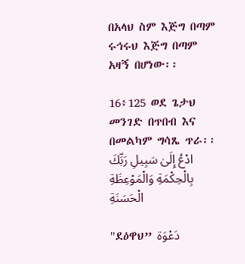በአላህ ስም እጅግ በጣም ሩኅሩህ እጅግ በጣም አዛኝ በሆነው፡፡

16፥125 ወደ ጌታህ መንገድ በጥበብ እና በመልካም ግሳጼ ጥራ፡፡ ادْعُ إِلَىٰ سَبِيلِ رَبِّكَ بِالْحِكْمَةِ وَالْمَوْعِظَةِ الْحَسَنَةِ

"ደዕዋህ” دَعْوَة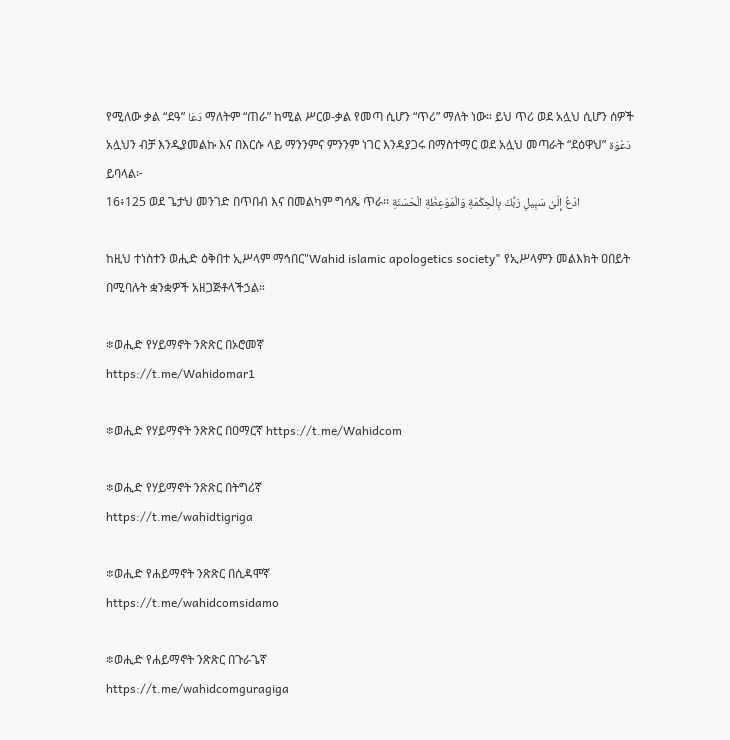የሚለው ቃል “ደዓ” دَعَا ማለትም “ጠራ” ከሚል ሥርወ-ቃል የመጣ ሲሆን “ጥሪ” ማለት ነው። ይህ ጥሪ ወደ አሏህ ሲሆን ሰዎች አሏህን ብቻ እንዲያመልኩ እና በእርሱ ላይ ማንንምና ምንንም ነገር እንዳያጋሩ በማስተማር ወደ አሏህ መጣራት “ደዕዋህ” دَعْوَة ይባላል፦
16፥125 ወደ ጌታህ መንገድ በጥበብ እና በመልካም ግሳጼ ጥራ፡፡ ادْعُ إِلَىٰ سَبِيلِ رَبِّكَ بِالْحِكْمَةِ وَالْمَوْعِظَةِ الْحَسَنَةِ

ከዚህ ተነስተን ወሒድ ዕቅበተ ኢሥላም ማኅበር"Wahid islamic apologetics society" የኢሥላምን መልእክት ዐበይት በሚባሉት ቋንቋዎች አዘጋጅቶላችኃል።

፨ወሒድ የሃይማኖት ንጽጽር በኦሮመኛ
https://t.me/Wahidomar1

፨ወሒድ የሃይማኖት ንጽጽር በዐማርኛ https://t.me/Wahidcom

፨ወሒድ የሃይማኖት ንጽጽር በትግሪኛ
https://t.me/wahidtigriga

፨ወሒድ የሐይማኖት ንጽጽር በሲዳሞኛ
https://t.me/wahidcomsidamo

፨ወሒድ የሐይማኖት ንጽጽር በጉራጌኛ
https://t.me/wahidcomguragiga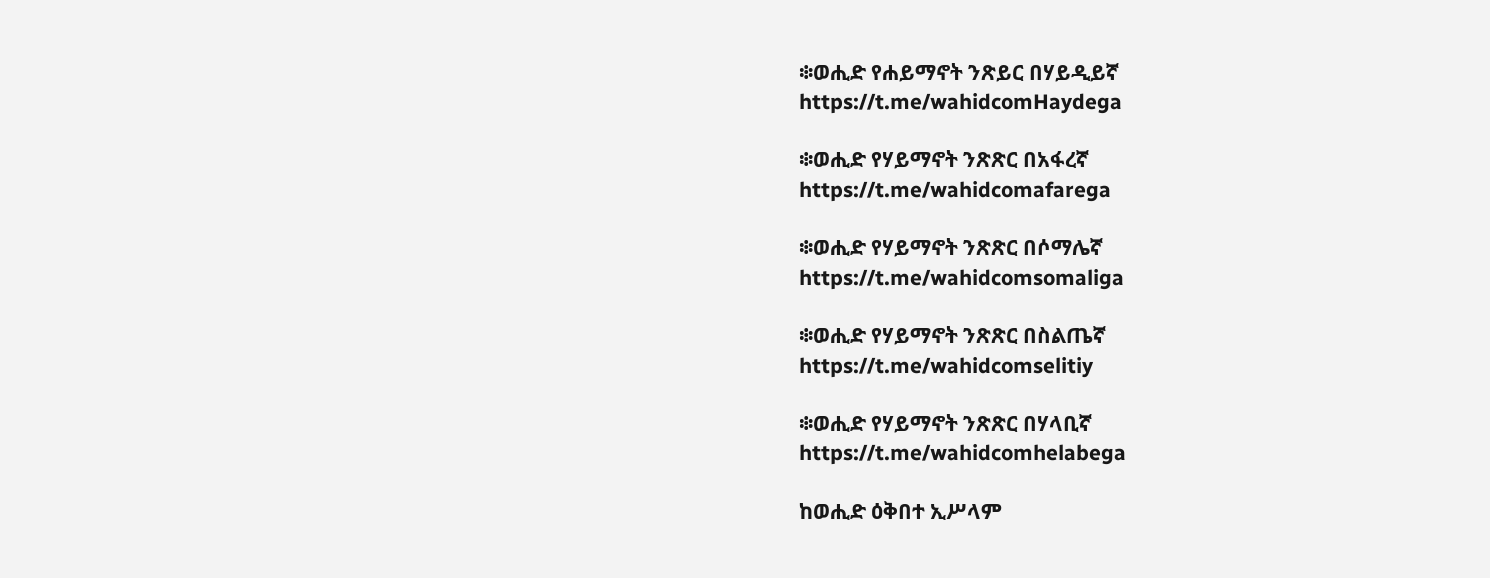፨ወሒድ የሐይማኖት ንጽይር በሃይዲይኛ
https://t.me/wahidcomHaydega

፨ወሒድ የሃይማኖት ንጽጽር በአፋረኛ
https://t.me/wahidcomafarega

፨ወሒድ የሃይማኖት ንጽጽር በሶማሌኛ
https://t.me/wahidcomsomaliga

፨ወሒድ የሃይማኖት ንጽጽር በስልጤኛ
https://t.me/wahidcomselitiy

፨ወሒድ የሃይማኖት ንጽጽር በሃላቢኛ
https://t.me/wahidcomhelabega

ከወሒድ ዕቅበተ ኢሥላም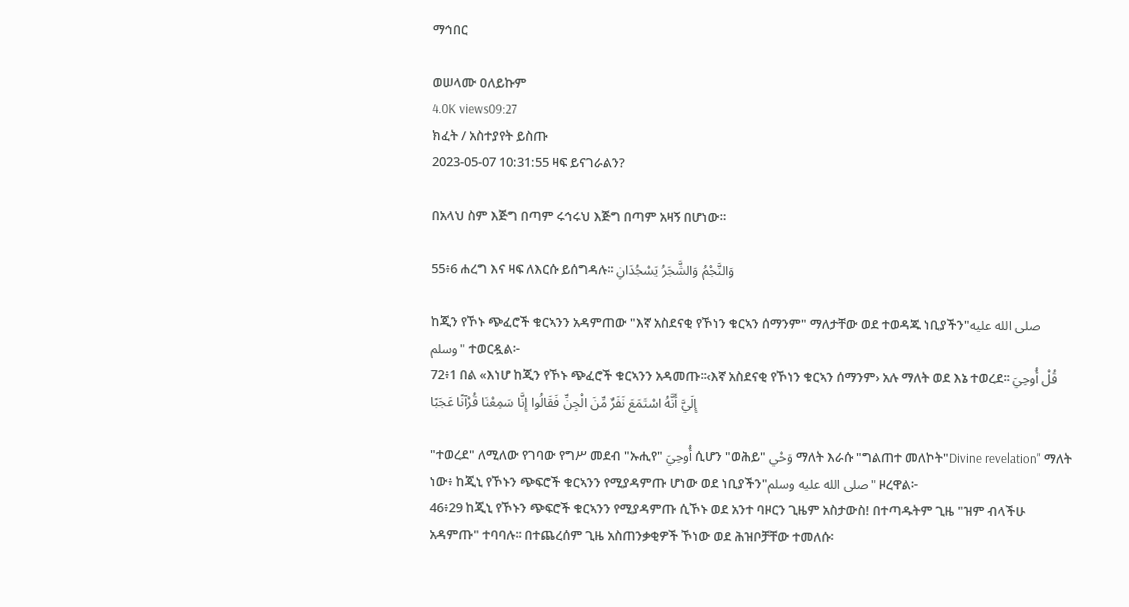ማኅበር

ወሠላሙ ዐለይኩም
4.0K views09:27
ክፈት / አስተያየት ይስጡ
2023-05-07 10:31:55 ዛፍ ይናገራልን?

በአላህ ስም እጅግ በጣም ሩኅሩህ እጅግ በጣም አዛኝ በሆነው።

55፥6 ሐረግ እና ዛፍ ለእርሱ ይሰግዳሉ፡፡ وَالنَّجْمُ وَالشَّجَرُ يَسْجُدَانِ

ከጂን የኾኑ ጭፈሮች ቁርኣንን አዳምጠው "እኛ አስደናቂ የኾነን ቁርኣን ሰማንም" ማለታቸው ወደ ተወዳጁ ነቢያችን"صلى الله عليه وسلم" ተወርዷል፦
72፥1 በል «እነሆ ከጂን የኾኑ ጭፈሮች ቁርኣንን አዳመጡ፡፡‹እኛ አስደናቂ የኾነን ቁርኣን ሰማንም› አሉ ማለት ወደ እኔ ተወረደ፡፡ قُلْ أُوحِيَ إِلَيَّ أَنَّهُ اسْتَمَعَ نَفَرٌ مِّنَ الْجِنِّ فَقَالُوا إِنَّا سَمِعْنَا قُرْآنًا عَجَبًا

"ተወረደ" ለሚለው የገባው የግሥ መደብ "ኡሒየ" أُوحِيَ ሲሆን "ወሕይ" وَحْي ማለት እራሱ "ግልጠተ መለኮት"Divine revelation" ማለት ነው፥ ከጂኒ የኾኑን ጭፍሮች ቁርኣንን የሚያዳምጡ ሆነው ወደ ነቢያችን"صلى الله عليه وسلم" ዞረዋል፦
46፥29 ከጂኒ የኾኑን ጭፍሮች ቁርኣንን የሚያዳምጡ ሲኾኑ ወደ አንተ ባዞርን ጊዜም አስታውስ! በተጣዱትም ጊዜ "ዝም ብላችሁ አዳምጡ" ተባባሉ፡፡ በተጨረሰም ጊዜ አስጠንቃቂዎች ኾነው ወደ ሕዝቦቻቸው ተመለሱ፡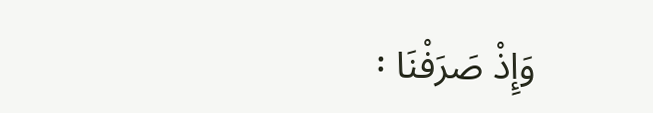፡ وَإِذْ صَرَفْنَا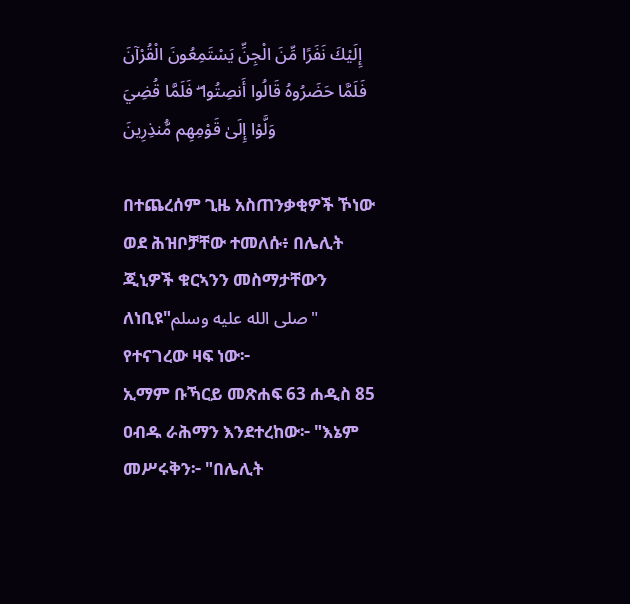إِلَيْكَ نَفَرًا مِّنَ الْجِنِّ يَسْتَمِعُونَ الْقُرْآنَ فَلَمَّا حَضَرُوهُ قَالُوا أَنصِتُوا ۖ فَلَمَّا قُضِيَ وَلَّوْا إِلَىٰ قَوْمِهِم مُّنذِرِينَ

በተጨረሰም ጊዜ አስጠንቃቂዎች ኾነው ወደ ሕዝቦቻቸው ተመለሱ፥ በሌሊት ጂኒዎች ቁርኣንን መስማታቸውን ለነቢዩ"صلى الله عليه وسلم" የተናገረው ዛፍ ነው፦
ኢማም ቡኻርይ መጽሐፍ 63 ሐዲስ 85
ዐብዱ ራሕማን እንደተረከው፦ "እኔም መሥሩቅን፦ "በሌሊት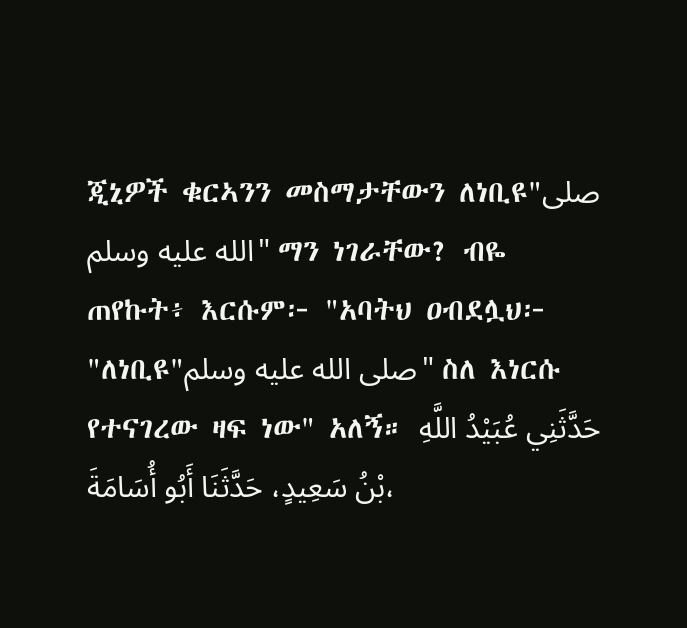ጂኒዎች ቁርኣንን መስማታቸውን ለነቢዩ"صلى الله عليه وسلم" ማን ነገራቸው? ብዬ ጠየኩት፥ እርሱም፦ "አባትህ ዐብደሏህ፦ "ለነቢዩ"صلى الله عليه وسلم" ስለ እነርሱ የተናገረው ዛፍ ነው" አለኝ። حَدَّثَنِي عُبَيْدُ اللَّهِ بْنُ سَعِيدٍ، حَدَّثَنَا أَبُو أُسَامَةَ،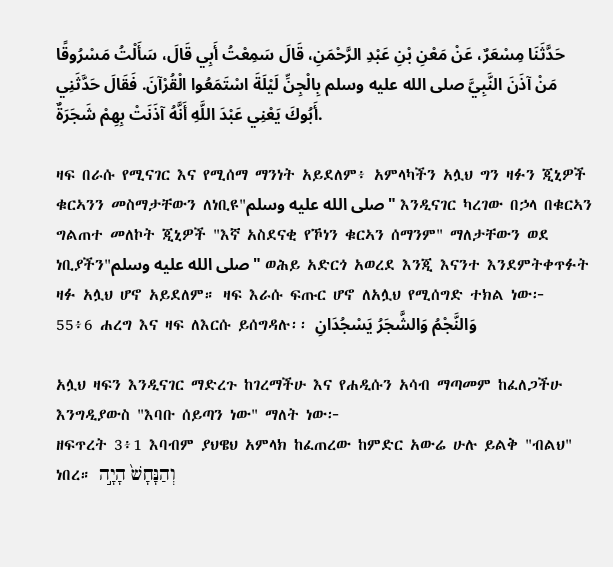حَدَّثَنَا مِسْعَرٌ، عَنْ مَعْنِ بْنِ عَبْدِ الرَّحْمَنِ، قَالَ سَمِعْتُ أَبِي قَالَ، سَأَلْتُ مَسْرُوقًا مَنْ آذَنَ النَّبِيَّ صلى الله عليه وسلم بِالْجِنِّ لَيْلَةَ اسْتَمَعُوا الْقُرْآنَ. فَقَالَ حَدَّثَنِي أَبُوكَ يَعْنِي عَبْدَ اللَّهِ أَنَّهُ آذَنَتْ بِهِمْ شَجَرَةٌ.

ዛፍ በራሱ የሚናገር እና የሚሰማ ማንነት አይደለም፥ አምላካችን አሏህ ግን ዛፉን ጂኒዎች ቁርኣንን መስማታቸውን ለነቢዩ"صلى الله عليه وسلم" እንዲናገር ካረገው በኃላ በቁርኣን ግልጠተ መለኮት ጂኒዎች "እኛ አስደናቂ የኾነን ቁርኣን ሰማንም" ማለታቸውን ወደ ነቢያችን"صلى الله عليه وسلم" ወሕይ አድርጎ አወረደ እንጂ እናንተ እንደምትቀጥፉት ዛፉ አሏህ ሆኖ አይደለም። ዛፍ እራሱ ፍጡር ሆኖ ለአሏህ የሚሰግድ ተክል ነው፦
55፥6 ሐረግ እና ዛፍ ለእርሱ ይሰግዳሉ፡፡ وَالنَّجْمُ وَالشَّجَرُ يَسْجُدَانِ

አሏህ ዛፍን እንዲናገር ማድረጉ ከገረማችሁ እና የሐዲሱን አሳብ ማጣመም ከፈለጋችሁ እንግዲያውስ "እባቡ ሰይጣን ነው" ማለት ነው፦
ዘፍጥረት 3፥1 እባብም ያህዌህ አምላክ ከፈጠረው ከምድር አውሬ ሁሉ ይልቅ "ብልህ" ነበረ። וְהַנָּחָשׁ֙ הָיָ֣ה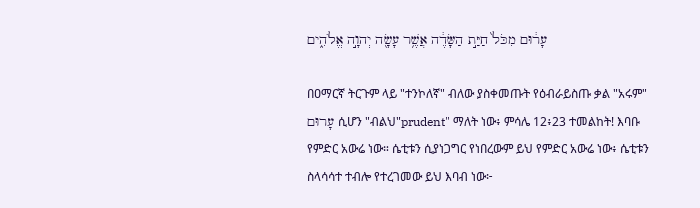עָר֔וּם מִכֹּל֙ חַיַּ֣ת הַשָּׂדֶ֔ה אֲשֶׁ֥ר עָשָׂ֖ה יְהוָ֣ה אֱלֹהִ֑ים

በዐማርኛ ትርጉም ላይ "ተንኮለኛ" ብለው ያስቀመጡት የዕብራይስጡ ቃል "አሩም" עָרוּם ሲሆን "ብልህ"prudent" ማለት ነው፥ ምሳሌ 12፥23 ተመልከት! እባቡ የምድር አውሬ ነው። ሴቲቱን ሲያነጋግር የነበረውም ይህ የምድር አውሬ ነው፥ ሴቲቱን ስላሳሳተ ተብሎ የተረገመው ይህ እባብ ነው፦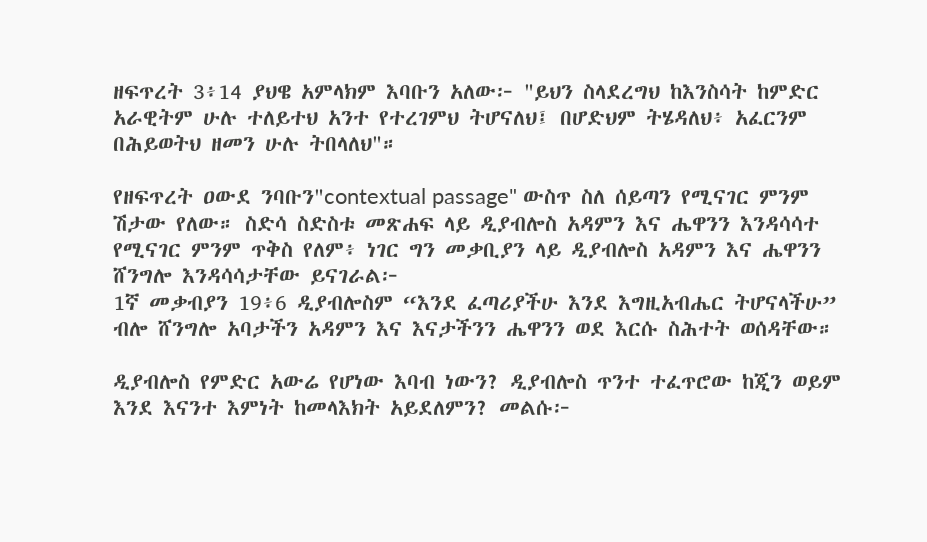ዘፍጥረት 3፥14 ያህዌ አምላክም እባቡን አለው፦ "ይህን ስላደረግህ ከእንስሳት ከምድር አራዊትም ሁሉ ተለይተህ አንተ የተረገምህ ትሆናለህ፤ በሆድህም ትሄዳለህ፥ አፈርንም በሕይወትህ ዘመን ሁሉ ትበላለህ"።

የዘፍጥረት ዐውደ ንባቡን"contextual passage" ውስጥ ስለ ሰይጣን የሚናገር ምንም ሽታው የለው። ስድሳ ስድስቱ መጽሐፍ ላይ ዲያብሎስ አዳምን እና ሔዋንን እንዳሳሳተ የሚናገር ምንም ጥቅስ የለም፥ ነገር ግን መቃቢያን ላይ ዲያብሎስ አዳምን እና ሔዋንን ሸንግሎ እንዳሳሳታቸው ይናገራል፦
1ኛ መቃብያን 19፥6 ዲያብሎስም “እንደ ፈጣሪያችሁ እንደ እግዚአብሔር ትሆናላችሁ” ብሎ ሸንግሎ አባታችን አዳምን እና እናታችንን ሔዋንን ወደ እርሱ ስሕተት ወሰዳቸው።

ዲያብሎስ የምድር አውሬ የሆነው እባብ ነውን? ዲያብሎስ ጥንተ ተፈጥሮው ከጂን ወይም እንደ እናንተ እምነት ከመላእክት አይደለምን? መልሱ፦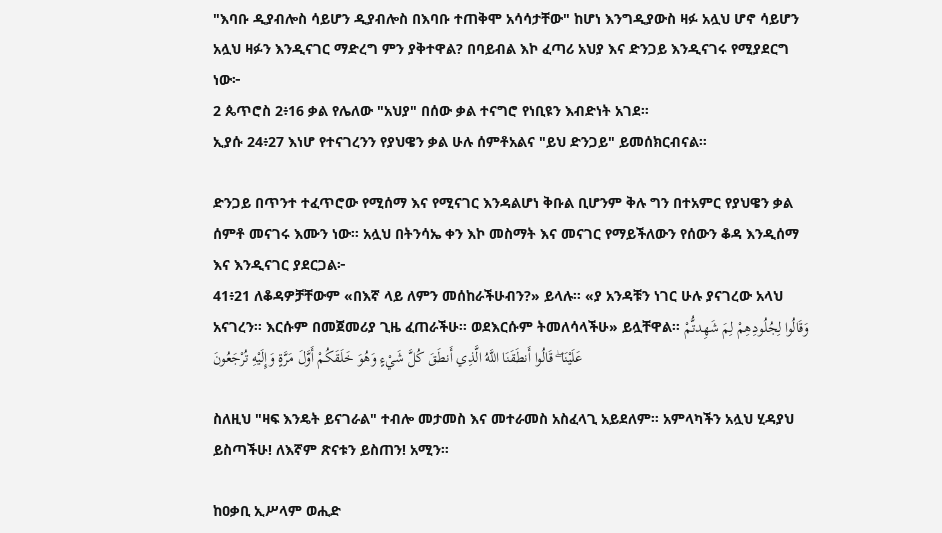"እባቡ ዲያብሎስ ሳይሆን ዲያብሎስ በእባቡ ተጠቅሞ አሳሳታቸው" ከሆነ እንግዲያውስ ዛፉ አሏህ ሆኖ ሳይሆን አሏህ ዛፉን እንዲናገር ማድረግ ምን ያቅተዋል? በባይብል እኮ ፈጣሪ አህያ እና ድንጋይ እንዲናገሩ የሚያደርግ ነው፦
2 ጴጥሮስ 2፥16 ቃል የሌለው "አህያ" በሰው ቃል ተናግሮ የነቢዩን እብድነት አገደ።
ኢያሱ 24፥27 እነሆ የተናገረንን የያህዌን ቃል ሁሉ ሰምቶአልና "ይህ ድንጋይ" ይመሰክርብናል።

ድንጋይ በጥንተ ተፈጥሮው የሚሰማ እና የሚናገር እንዳልሆነ ቅቡል ቢሆንም ቅሉ ግን በተአምር የያህዌን ቃል ሰምቶ መናገሩ እሙን ነው። አሏህ በትንሳኤ ቀን እኮ መስማት እና መናገር የማይችለውን የሰውን ቆዳ እንዲሰማ እና እንዲናገር ያደርጋል፦
41፥21 ለቆዳዎቻቸውም «በእኛ ላይ ለምን መሰከራችሁብን?» ይላሉ፡፡ «ያ አንዳቹን ነገር ሁሉ ያናገረው አላህ አናገረን፡፡ እርሱም በመጀመሪያ ጊዜ ፈጠራችሁ፡፡ ወደእርሱም ትመለሳላችሁ» ይሏቸዋል፡፡ وَقَالُوا لِجُلُودِهِمْ لِمَ شَهِدتُّمْ عَلَيْنَا ۖ قَالُوا أَنطَقَنَا اللَّهُ الَّذِي أَنطَقَ كُلَّ شَيْءٍ وَهُوَ خَلَقَكُمْ أَوَّلَ مَرَّةٍ وَإِلَيْهِ تُرْجَعُونَ

ስለዚህ "ዛፍ እንዴት ይናገራል" ተብሎ መታመስ እና መተራመስ አስፈላጊ አይደለም። አምላካችን አሏህ ሂዳያህ ይስጣችሁ! ለእኛም ጽናቱን ይስጠን! አሚን።

ከዐቃቢ ኢሥላም ወሒድ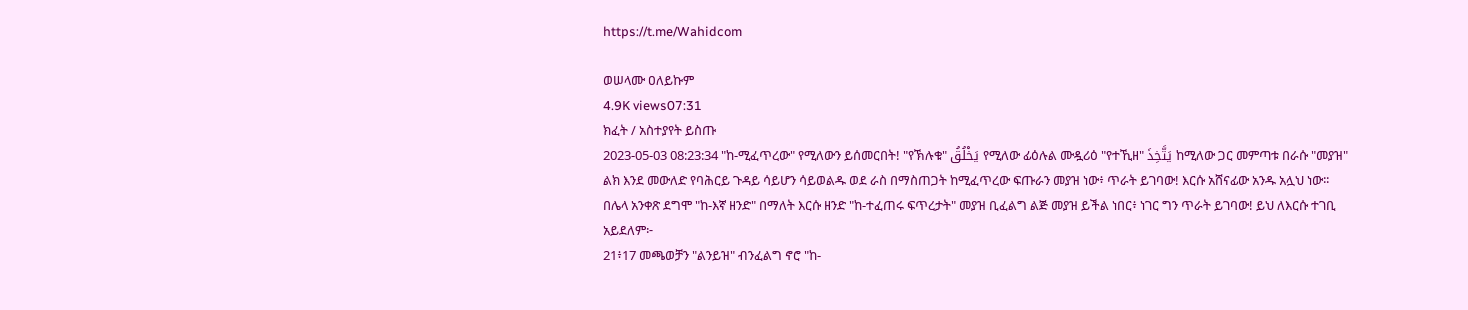https://t.me/Wahidcom

ወሠላሙ ዐለይኩም
4.9K views07:31
ክፈት / አስተያየት ይስጡ
2023-05-03 08:23:34 "ከ-ሚፈጥረው" የሚለውን ይሰመርበት! "የኽሉቁ" يَخْلُقُ የሚለው ፊዕሉል ሙዷሪዕ "የተኺዘ" يَتَّخِذَ ከሚለው ጋር መምጣቱ በራሱ "መያዝ" ልክ እንደ መውለድ የባሕርይ ጉዳይ ሳይሆን ሳይወልዱ ወደ ራስ በማስጠጋት ከሚፈጥረው ፍጡራን መያዝ ነው፥ ጥራት ይገባው! እርሱ አሸናፊው አንዱ አሏህ ነው፡፡ በሌላ አንቀጽ ደግሞ "ከ-እኛ ዘንድ" በማለት እርሱ ዘንድ "ከ-ተፈጠሩ ፍጥረታት" መያዝ ቢፈልግ ልጅ መያዝ ይችል ነበር፥ ነገር ግን ጥራት ይገባው! ይህ ለእርሱ ተገቢ አይደለም፦
21፥17 መጫወቻን "ልንይዝ" ብንፈልግ ኖሮ "ከ-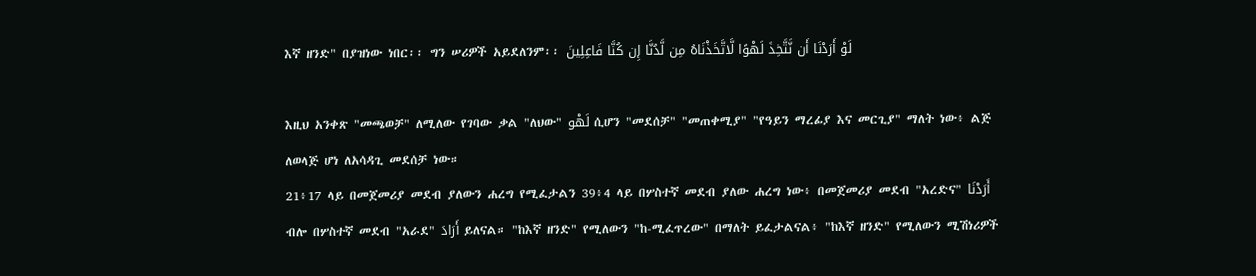እኛ ዘንድ" በያዝነው ነበር፡፡ ግን ሠሪዎች አይደለንም፡፡ لَوْ أَرَدْنَا أَن نَّتَّخِذَ لَهْوًا لَّاتَّخَذْنَاهُ مِن لَّدُنَّا إِن كُنَّا فَاعِلِينَ

እዚህ አንቀጽ "መጫወቻ" ለሚለው የገባው ቃል "ለህው" لَهْو ሲሆን "መደሰቻ" "መጠቀሚያ" "የዓይን ማረፊያ እና መርጊያ" ማለት ነው፥ ልጅ ለወላጅ ሆነ ለአሳዳጊ መደሰቻ ነው።
21፥17 ላይ በመጀመሪያ መደብ ያለውን ሐረግ የሚፈታልን 39፥4 ላይ በሦስተኛ መደብ ያለው ሐረግ ነው፥ በመጀመሪያ መደብ "አረድና" أَرَدْنَا ብሎ በሦስተኛ መደብ "አራደ" أَرَادَ ይለናል። "ከእኛ ዘንድ" የሚለውን "ከ-ሚፈጥረው" በማለት ይፈታልናል፥ "ከእኛ ዘንድ" የሚለውን ሚሽነሪዎች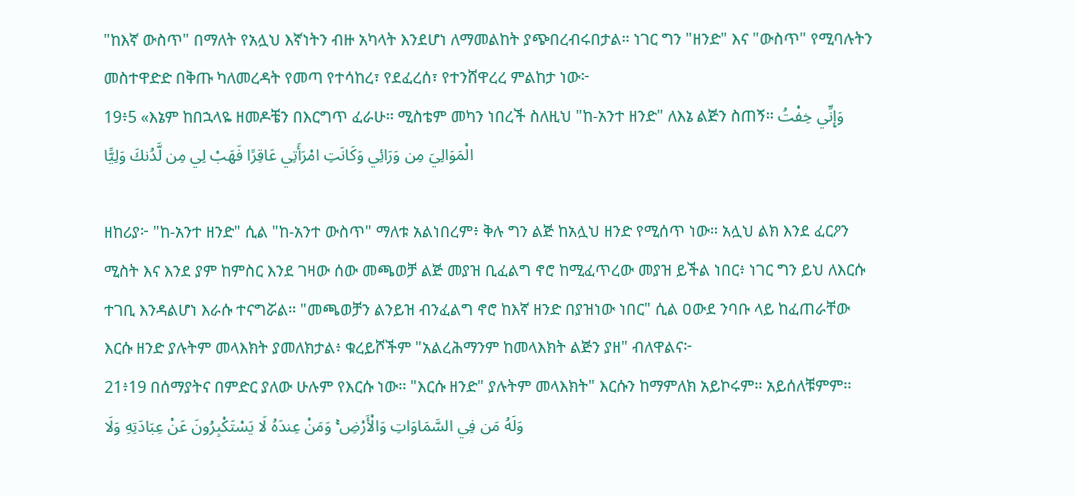"ከእኛ ውስጥ" በማለት የአሏህ እኛነትን ብዙ አካላት እንደሆነ ለማመልከት ያጭበረብሩበታል። ነገር ግን "ዘንድ" እና "ውስጥ" የሚባሉትን መስተዋድድ በቅጡ ካለመረዳት የመጣ የተሳከረ፣ የደፈረሰ፣ የተንሸዋረረ ምልከታ ነው፦
19፥5 «እኔም ከበኋላዬ ዘመዶቼን በእርግጥ ፈራሁ፡፡ ሚስቴም መካን ነበረች ስለዚህ "ከ-አንተ ዘንድ" ለእኔ ልጅን ስጠኝ፡፡ وَإِنِّي خِفْتُ الْمَوَالِيَ مِن وَرَائِي وَكَانَتِ امْرَأَتِي عَاقِرًا فَهَبْ لِي مِن لَّدُنكَ وَلِيًّا

ዘከሪያ፦ "ከ-አንተ ዘንድ" ሲል "ከ-አንተ ውስጥ" ማለቱ አልነበረም፥ ቅሉ ግን ልጅ ከአሏህ ዘንድ የሚሰጥ ነው። አሏህ ልክ እንደ ፈርዖን ሚስት እና እንደ ያም ከምስር እንደ ገዛው ሰው መጫወቻ ልጅ መያዝ ቢፈልግ ኖሮ ከሚፈጥረው መያዝ ይችል ነበር፥ ነገር ግን ይህ ለእርሱ ተገቢ እንዳልሆነ እራሱ ተናግሯል። "መጫወቻን ልንይዝ ብንፈልግ ኖሮ ከእኛ ዘንድ በያዝነው ነበር" ሲል ዐውደ ንባቡ ላይ ከፈጠራቸው እርሱ ዘንድ ያሉትም መላእክት ያመለክታል፥ ቁረይሾችም "አልረሕማንም ከመላእክት ልጅን ያዘ" ብለዋልና፦
21፥19 በሰማያትና በምድር ያለው ሁሉም የእርሱ ነው፡፡ "እርሱ ዘንድ" ያሉትም መላእክት" እርሱን ከማምለክ አይኮሩም፡፡ አይሰለቹምም፡፡ وَلَهُ مَن فِي السَّمَاوَاتِ وَالْأَرْضِ ۚ وَمَنْ عِندَهُ لَا يَسْتَكْبِرُونَ عَنْ عِبَادَتِهِ وَلَا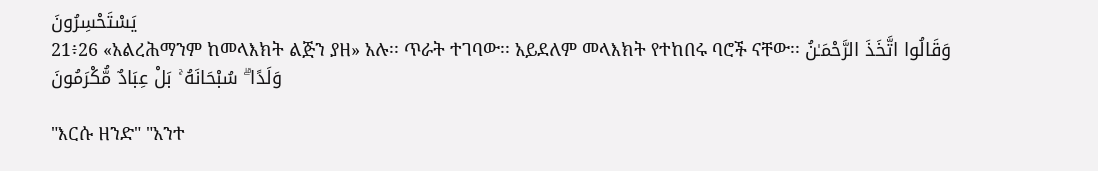يَسْتَحْسِرُونَ
21፥26 «አልረሕማንም ከመላእክት ልጅን ያዘ» አሉ፡፡ ጥራት ተገባው፡፡ አይደለም መላእክት የተከበሩ ባሮች ናቸው፡፡ وَقَالُوا اتَّخَذَ الرَّحْمَـٰنُ وَلَدًا ۗ سُبْحَانَهُ ۚ بَلْ عِبَادٌ مُّكْرَمُونَ

"እርሱ ዘንድ" "አንተ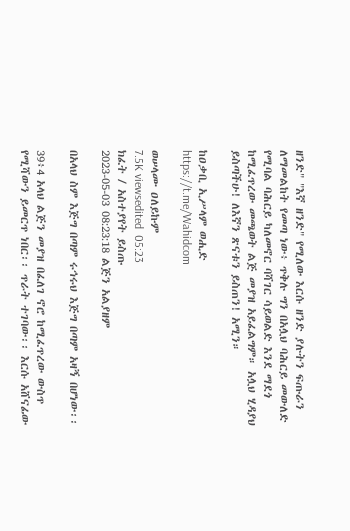ዘንድ" "እኛ ዘንድ" የሚለው እርሱ ዘንድ ያሉትን ፍጡራን ለማመልከት የመጣ ነው፥ ጥቅሉ ግን በአሏህ ባሕርይ መውለድ የሚባል ባሕርይ ካለመኖር ባሻገር ሳይወልድ እንደ ማደጎ ከሚፈጥረው መጫወት ልጅ መያዝ አይፈልግም። አሏህ ሂዳያህ ይስጣችሁ! ለእኛን ጽናቱን ይስጠን! አሚን።

ከዐቃቢ ኢሥላም ወሒድ
https://t.me/Wahidcom

ወሠላሙ ዐለይኩም
7.5K viewsedited  05:23
ክፈት / አስተያየት ይስጡ
2023-05-03 08:23:18 ልጅን አልያዘም

በአላህ ስም እጅግ በጣም ሩኅሩህ እጅግ በጣም አዛኝ በሆነው፡፡

39፥4 አላህ ልጅን መያዝ በፈለገ ኖሮ ከሚፈጥረው ውስጥ የሚሻውን ይመርጥ ነበር፡፡ ጥራት ተገባው፡፡ እርሱ አሸናፊው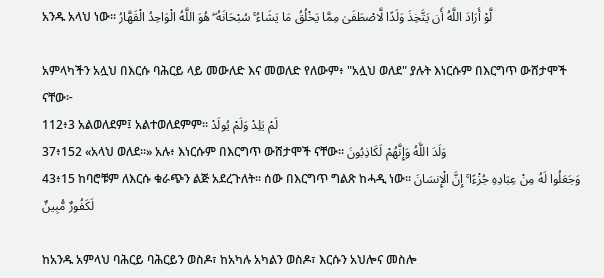አንዱ አላህ ነው፡፡ لَّوْ أَرَادَ اللَّهُ أَن يَتَّخِذَ وَلَدًا لَّاصْطَفَىٰ مِمَّا يَخْلُقُ مَا يَشَاءُ ۚ سُبْحَانَهُ ۖ هُوَ اللَّهُ الْوَاحِدُ الْقَهَّارُ

አምላካችን አሏህ በእርሱ ባሕርይ ላይ መውለድ እና መወለድ የለውም፥ "አሏህ ወለደ" ያሉት እነርሱም በእርግጥ ውሸታሞች ናቸው፦
112፥3 አልወለደም፤ አልተወለደምም፡፡ لَمْ يَلِدْ وَلَمْ يُولَدْ
37፥152 «አላህ ወለደ፡፡» አሉ፥ እነርሱም በእርግጥ ውሸታሞች ናቸው፡፡ وَلَدَ اللَّهُ وَإِنَّهُمْ لَكَاذِبُونَ
43፥15 ከባሮቹም ለእርሱ ቁራጭን ልጅ አደረጉለት፡፡ ሰው በእርግጥ ግልጽ ከሓዲ ነው፡፡ وَجَعَلُوا لَهُ مِنْ عِبَادِهِ جُزْءًا ۚ إِنَّ الْإِنسَانَ لَكَفُورٌ مُّبِينٌ

ከአንዱ አምላህ ባሕርይ ባሕርይን ወስዶ፣ ከአካሉ አካልን ወስዶ፣ እርሱን አህሎና መስሎ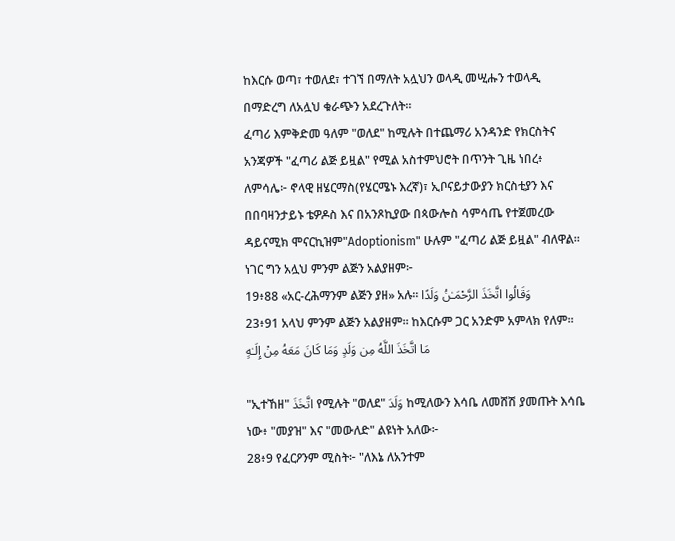ከእርሱ ወጣ፣ ተወለደ፣ ተገኘ በማለት አሏህን ወላዲ መሢሑን ተወላዲ በማድረግ ለአሏህ ቁራጭን አደረጉለት።
ፈጣሪ እምቅድመ ዓለም "ወለደ" ከሚሉት በተጨማሪ አንዳንድ የክርስትና አንጃዎች "ፈጣሪ ልጅ ይዟል" የሚል አስተምህሮት በጥንት ጊዜ ነበረ፥ ለምሳሌ፦ ኖላዊ ዘሄርማስ(የሄርሜኑ እረኛ)፣ ኢቦናይታውያን ክርስቲያን እና በበባዛንታይኑ ቴዎዶስ እና በአንጾኪያው በጳውሎስ ሳምሳጤ የተጀመረው ዳይናሚክ ሞናርኪዝም"Adoptionism" ሁሉም "ፈጣሪ ልጅ ይዟል" ብለዋል። ነገር ግን አሏህ ምንም ልጅን አልያዘም፦
19፥88 «አር-ረሕማንም ልጅን ያዘ» አሉ፡፡ وَقَالُوا اتَّخَذَ الرَّحْمَـٰنُ وَلَدًا
23፥91 አላህ ምንም ልጅን አልያዘም፡፡ ከእርሱም ጋር አንድም አምላክ የለም፡፡ مَا اتَّخَذَ اللَّهُ مِن وَلَدٍ وَمَا كَانَ مَعَهُ مِنْ إِلَـٰهٍ

"ኢተኸዘ" اتَّخَذَ የሚሉት "ወለደ" وَلَدَ ከሚለውን እሳቤ ለመሸሽ ያመጡት እሳቤ ነው፥ "መያዝ" እና "መውለድ" ልዩነት አለው፦
28፥9 የፈርዖንም ሚስት፦ "ለእኔ ለአንተም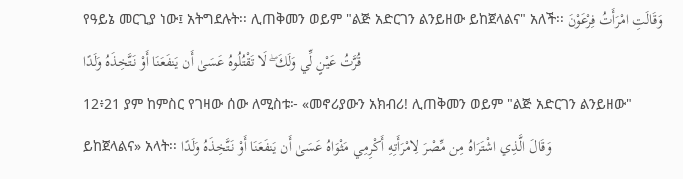የዓይኔ መርጊያ ነው፤ አትግደሉት፡፡ ሊጠቅመን ወይም "ልጅ አድርገን ልንይዘው ይከጀላልና" አለች፡፡ وَقَالَتِ امْرَأَتُ فِرْعَوْنَ قُرَّتُ عَيْنٍ لِّي وَلَكَ ۖ لَا تَقْتُلُوهُ عَسَىٰ أَن يَنفَعَنَا أَوْ نَتَّخِذَهُ وَلَدًا
12፥21 ያም ከምስር የገዛው ሰው ለሚስቱ፦ «መኖሪያውን አክብሪ! ሊጠቅመን ወይም "ልጅ አድርገን ልንይዘው" ይከጀላልና» አላት፡፡ وَقَالَ الَّذِي اشْتَرَاهُ مِن مِّصْرَ لِامْرَأَتِهِ أَكْرِمِي مَثْوَاهُ عَسَىٰ أَن يَنفَعَنَا أَوْ نَتَّخِذَهُ وَلَدًا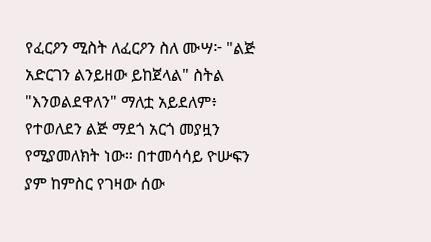የፈርዖን ሚስት ለፈርዖን ስለ ሙሣ፦ "ልጅ አድርገን ልንይዘው ይከጀላል" ስትል "እንወልደዋለን" ማለቷ አይደለም፥ የተወለደን ልጅ ማደጎ አርጎ መያዟን የሚያመለክት ነው። በተመሳሳይ ዮሡፍን ያም ከምስር የገዛው ሰው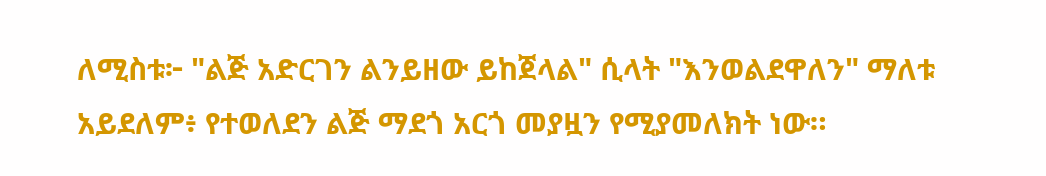ለሚስቱ፦ "ልጅ አድርገን ልንይዘው ይከጀላል" ሲላት "እንወልደዋለን" ማለቱ አይደለም፥ የተወለደን ልጅ ማደጎ አርጎ መያዟን የሚያመለክት ነው።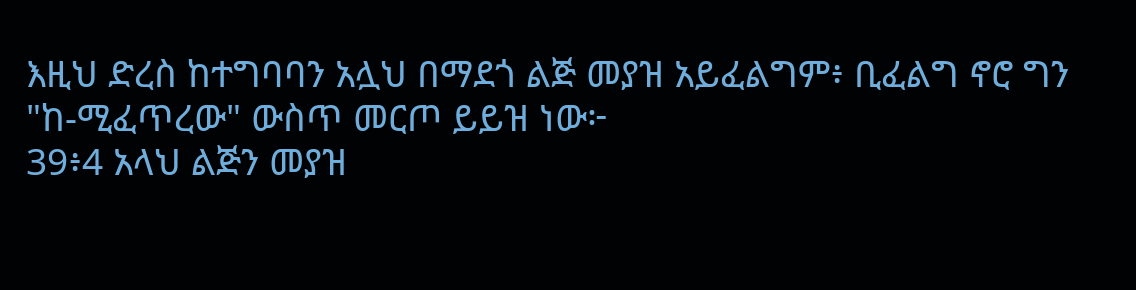እዚህ ድረስ ከተግባባን አሏህ በማደጎ ልጅ መያዝ አይፈልግም፥ ቢፈልግ ኖሮ ግን "ከ-ሚፈጥረው" ውስጥ መርጦ ይይዝ ነው፦
39፥4 አላህ ልጅን መያዝ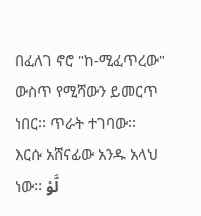በፈለገ ኖሮ "ከ-ሚፈጥረው" ውስጥ የሚሻውን ይመርጥ ነበር፡፡ ጥራት ተገባው፡፡ እርሱ አሸናፊው አንዱ አላህ ነው፡፡ لَّوْ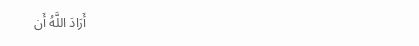أَرَادَ اللَّهُ أَن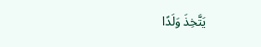يَتَّخِذَ وَلَدًا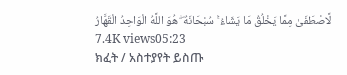لَّاصْطَفَىٰ مِمَّا يَخْلُقُ مَا يَشَاءُ ۚ سُبْحَانَهُ ۖ هُوَ اللَّهُ الْوَاحِدُ الْقَهَّارُ
7.4K views05:23
ክፈት / አስተያየት ይስጡ